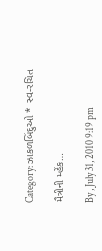Category: ઝાકળબિંદુઓ * સ્વ-રચિત

મૈત્રીની મ્હેંક…

By , July 31, 2010 9:19 pm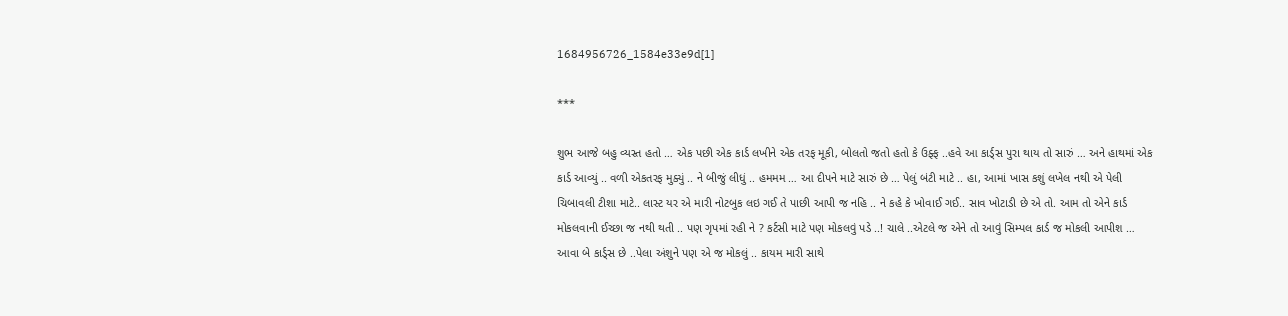1684956726_1584e33e9d[1]

***

શુભ આજે બહુ વ્યસ્ત હતો … એક પછી એક કાર્ડ લખીને એક તરફ મૂકી, બોલતો જતો હતો કે ઉફ્ફ ..હવે આ કાર્ડ્સ પુરા થાય તો સારું … અને હાથમાં એક કાર્ડ આવ્યું .. વળી એકતરફ મુક્યું .. ને બીજું લીધું .. હમમમ … આ દીપને માટે સારું છે … પેલું બંટી માટે .. હા, આમાં ખાસ કશું લખેલ નથી એ પેલી ચિબાવલી ટીશા માટે.. લાસ્ટ યર એ મારી નોટબુક લઇ ગઈ તે પાછી આપી જ નહિ .. ને કહે કે ખોવાઈ ગઈ.. સાવ ખોટાડી છે એ તો. આમ તો એને કાર્ડ મોકલવાની ઈચ્છા જ નથી થતી .. પણ ગૃપમાં રહી ને ? કર્ટસી માટે પણ મોકલવું પડે ..! ચાલે ..એટલે જ એને તો આવું સિમ્પલ કાર્ડ જ મોકલી આપીશ … આવા બે કાર્ડ્સ છે ..પેલા અંશુને પણ એ જ મોકલું .. કાયમ મારી સાથે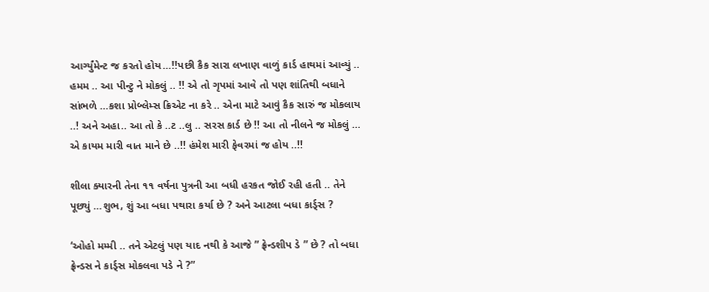આર્ગ્યુંમેન્ટ જ કરતો હોય…!!પછી કૈક સારા લખાણ વાળું કાર્ડ હાથમાં આવ્યું .. હમમ .. આ પીન્ટુ ને મોકલું .. !! એ તો ગૃપમાં આવે તો પણ શાંતિથી બધાને સાંભળે …કશા પ્રોબ્લેમ્સ ક્રિએટ ના કરે .. એના માટે આવું કૈક સારું જ મોકલાય ..! અને અહા.. આ તો કે ..ટ ..લુ .. સરસ કાર્ડ છે !! આ તો નીલને જ મોકલું … એ કાયમ મારી વાત માને છે ..!! હંમેશ મારી ફેવરમાં જ હોય ..!!

શીલા ક્યારની તેના ૧૧ વર્ષના પુત્રની આ બધી હરકત જોઈ રહી હતી .. તેને પૂછ્યું …શુભ, શું આ બધા પથારા કર્યા છે ? અને આટલા બધા કાર્ડ્સ ?

‘ઓહો મમ્મી .. તને એટલું પણ યાદ નથી કે આજે ” ફ્રેન્ડશીપ ડે ” છે ? તો બધા ફ્રેન્ડસ ને કાર્ડ્સ મોકલવા પડે ને ?”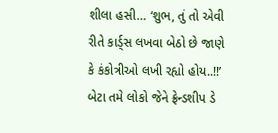શીલા હસી… ‘શુભ, તું તો એવી રીતે કાર્ડ્સ લખવા બેઠો છે જાણે કે કંકોત્રીઓ લખી રહ્યો હોય..!!’ બેટા તમે લોકો જેને ફ્રેન્ડશીપ ડે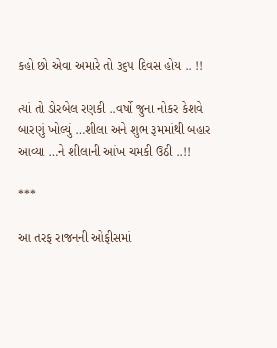કહો છો એવા અમારે તો ૩૬૫ દિવસ હોય .. !!

ત્યાં તો ડોરબેલ રણકી ..વર્ષો જુના નોકર કેશવે બારણું ખોલ્યું …શીલા અને શુભ રૂમમાંથી બહાર આવ્યા …ને શીલાની આંખ ચમકી ઉઠી ..!!

***

આ તરફ રાજનની ઓફીસમાં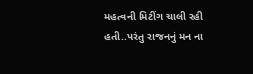મહત્વની મિટીંગ ચાલી રહી હતી..પરંતુ રાજનનું મન ના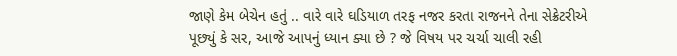જાણે કેમ બેચેન હતું .. વારે વારે ઘડિયાળ તરફ નજર કરતા રાજનને તેના સેક્રેટરીએ પૂછ્યું કે સર, આજે આપનું ધ્યાન ક્યા છે ? જે વિષય પર ચર્ચા ચાલી રહી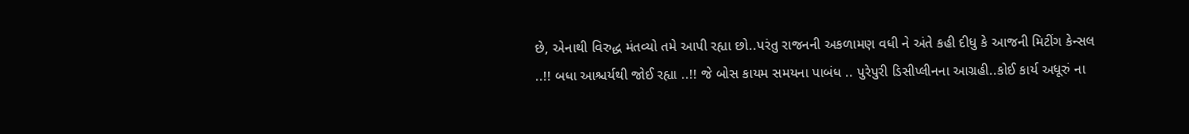છે, એનાથી વિરુદ્ધ મંતવ્યો તમે આપી રહ્યા છો..પરંતુ રાજનની અકળામણ વધી ને અંતે કહી દીધુ કે આજની મિટીંગ કેન્સલ ..!! બધા આશ્ચર્યથી જોઈ રહ્યા ..!! જે બોસ કાયમ સમયના પાબંધ .. પુરેપુરી ડિસીપ્લીનના આગ્રહી..કોઈ કાર્ય અધૂરું ના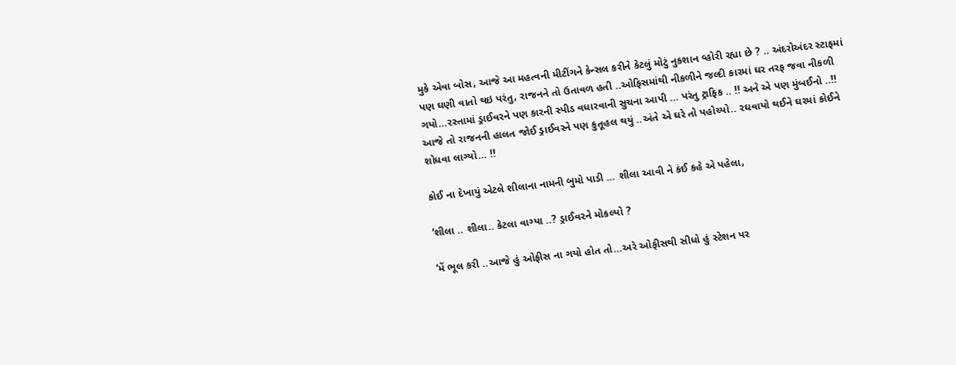મુકે એવા બોસ, આજે આ મહત્વની મીટીંગને કેન્સલ કરીને કેટલું મોટું નુકશાન વ્હોરી રહ્યા છે ? .. અંદરોઅંદર સ્ટાફમાં પણ ઘણી વાતો થઇ પરંતુ, રાજનને તો ઉતાવળ હતી ..ઓફિસમાંથી નીકળીને જલ્દી કારમાં ઘર તરફ જવા નીકળી ગયો…રસ્તામાં ડ્રાઈવરને પણ કારની સ્પીડ વધારવાની સુચના આપી … પરંતુ ટ્રાફિક .. !! અને એ પણ મુંબઈનો ..!! આજે તો રાજનની હાલત જોઈ ડ્રાઈવરને પણ કુતૂહલ થયું ..અંતે એ ઘરે તો પહોચ્યો.. રઘવાયો થઈને ઘરમાં કોઈને શોધવા લાગ્યો… !!

કોઈ ના દેખાયું એટલે શીલાના નામની બુમો પાડી … શીલા આવી ને કંઈ કહે એ પહેલા,

‘શીલા .. શીલા.. કેટલા વાગ્યા ..? ડ્રાઈવરને મોકલ્યો ?

‘મેં ભૂલ કરી ..આજે હું ઓફીસ ના ગયો હોત તો…અરે ઓફીસથી સીધો હું સ્ટેશન પર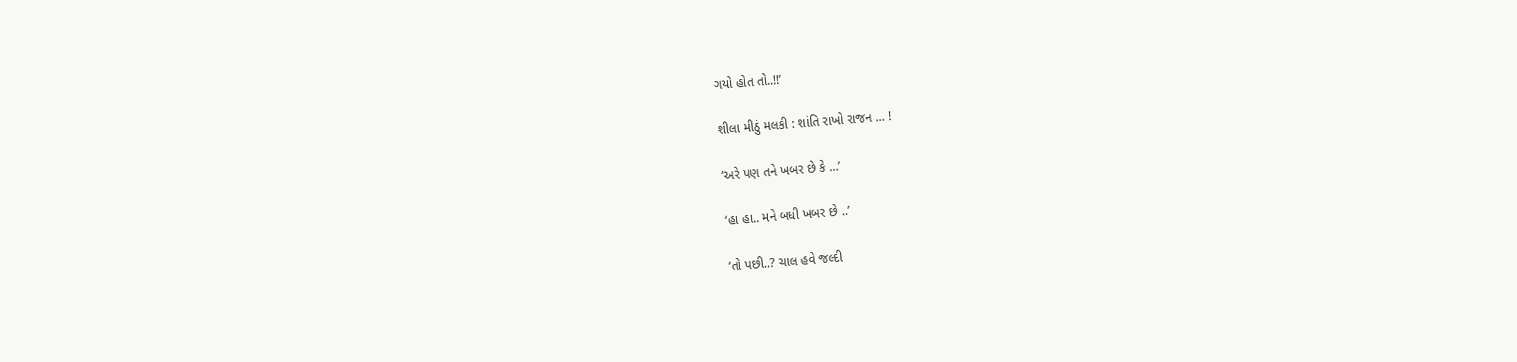ગયો હોત તો..!!’

શીલા મીઠું મલકી : શાંતિ રાખો રાજન … !

‘અરે પણ તને ખબર છે કે …’

‘હા હા.. મને બધી ખબર છે ..’

‘તો પછી..? ચાલ હવે જલ્દી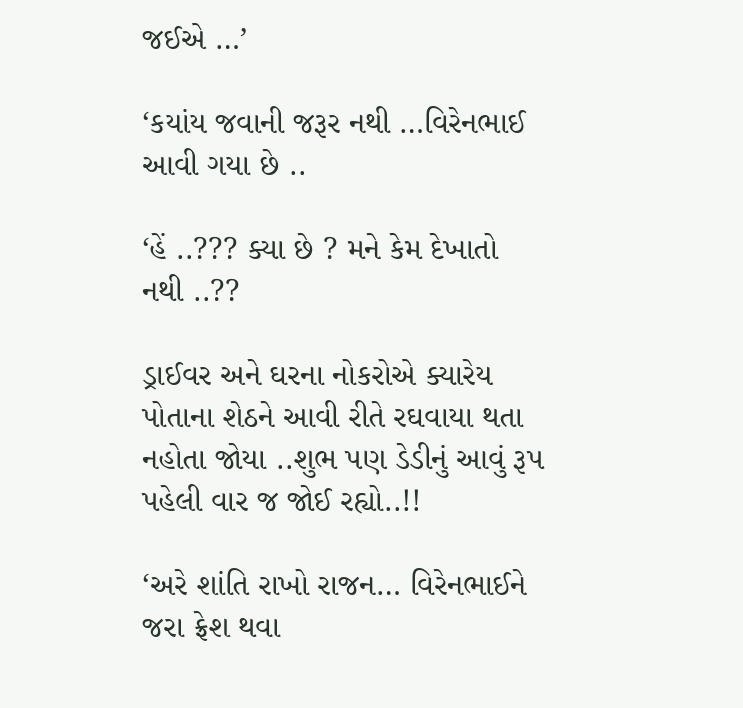જઈએ …’

‘કયાંય જવાની જરૂર નથી …વિરેનભાઈ આવી ગયા છે ..

‘હેં ..??? ક્યા છે ? મને કેમ દેખાતો નથી ..??

ડ્રાઈવર અને ઘરના નોકરોએ ક્યારેય પોતાના શેઠને આવી રીતે રઘવાયા થતા નહોતા જોયા ..શુભ પણ ડેડીનું આવું રૂપ પહેલી વાર જ જોઈ રહ્યો..!!

‘અરે શાંતિ રાખો રાજન… વિરેનભાઈને જરા ફ્રેશ થવા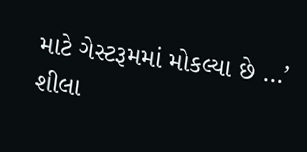માટે ગેસ્ટરૂમમાં મોકલ્યા છે …’ શીલા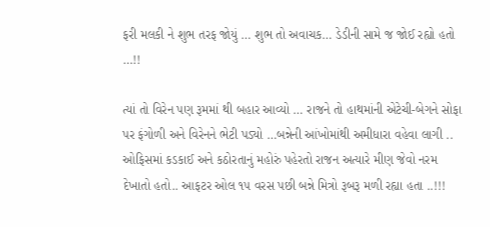ફરી મલકી ને શુભ તરફ જોયું … શુભ તો અવાચક… ડેડીની સામે જ જોઈ રહ્યો હતો …!!

ત્યાં તો વિરેન પણ રૂમમાં થી બહાર આવ્યો … રાજને તો હાથમાંની એટેચી-બેગને સોફા પર ફંગોળી અને વિરેનને ભેટી પડ્યો …બન્નેની આંખોમાંથી અમીધારા વહેવા લાગી .. ઓફિસમાં કડકાઈ અને કઠોરતાનું મહોરું પહેરતો રાજન અત્યારે મીણ જેવો નરમ દેખાતો હતો.. આફટર ઓલ ૧૫ વરસ પછી બન્ને મિત્રો રૂબરૂ મળી રહ્યા હતા ..!!!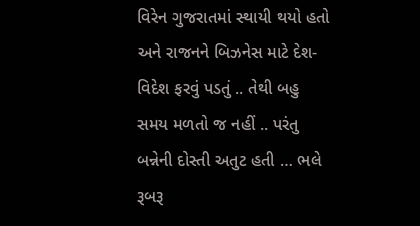વિરેન ગુજરાતમાં સ્થાયી થયો હતો અને રાજનને બિઝનેસ માટે દેશ-વિદેશ ફરવું પડતું .. તેથી બહુ સમય મળતો જ નહીં .. પરંતુ બન્નેની દોસ્તી અતુટ હતી … ભલે રૂબરૂ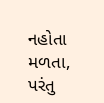નહોતા મળતા, પરંતુ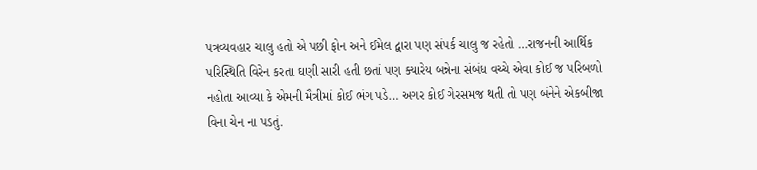પત્રવ્યવહાર ચાલુ હતો એ પછી ફોન અને ઈમેલ દ્વારા પણ સંપર્ક ચાલુ જ રહેતો …રાજનની આર્થિક પરિસ્થિતિ વિરેન કરતા ઘણી સારી હતી છતાં પણ ક્યારેય બન્નેના સંબંધ વચ્ચે એવા કોઈ જ પરિબળો નહોતા આવ્યા કે એમની મૈત્રીમાં કોઈ ભંગ પડે… અગર કોઈ ગેરસમજ થતી તો પણ બંનેને એકબીજા વિના ચેન ના પડતું.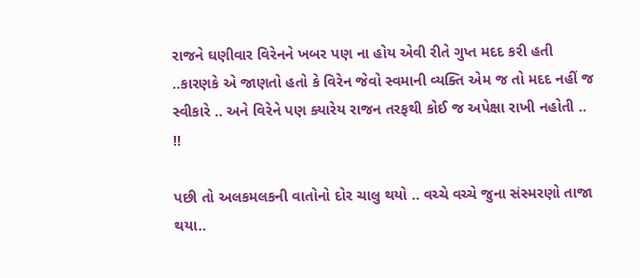રાજને ઘણીવાર વિરેનને ખબર પણ ના હોય એવી રીતે ગુપ્ત મદદ કરી હતી ..કારણકે એ જાણતો હતો કે વિરેન જેવો સ્વમાની વ્યક્તિ એમ જ તો મદદ નહીં જ સ્વીકારે .. અને વિરેને પણ ક્યારેય રાજન તરફથી કોઈ જ અપેક્ષા રાખી નહોતી .. !!

પછી તો અલકમલકની વાતોનો દોર ચાલુ થયો .. વચ્ચે વચ્ચે જુના સંસ્મરણો તાજા થયા..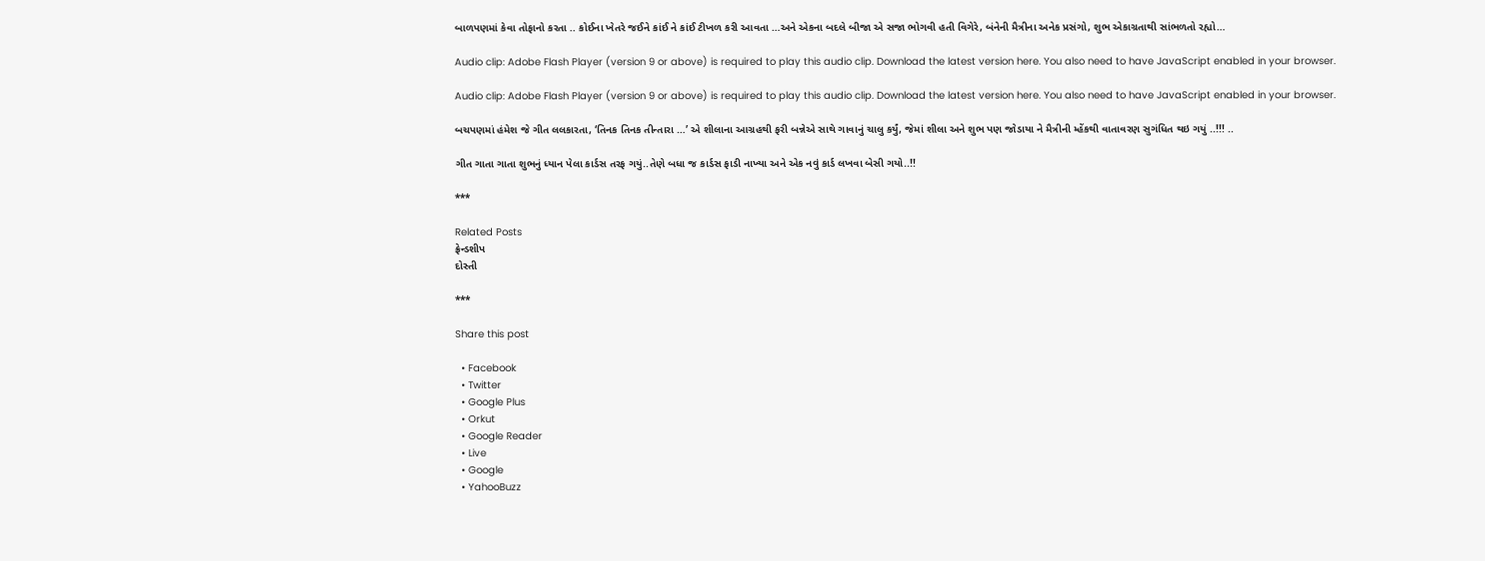બાળપણમાં કેવા તોફાનો કરતા .. કોઈના ખેતરે જઈને કાંઈ ને કાંઈ ટીખળ કરી આવતા …અને એકના બદલે બીજા એ સજા ભોગવી હતી વિગેરે, બંનેની મૈત્રીના અનેક પ્રસંગો, શુભ એકાગ્રતાથી સાંભળતો રહ્યો…

Audio clip: Adobe Flash Player (version 9 or above) is required to play this audio clip. Download the latest version here. You also need to have JavaScript enabled in your browser.

Audio clip: Adobe Flash Player (version 9 or above) is required to play this audio clip. Download the latest version here. You also need to have JavaScript enabled in your browser.

બચપણમાં હંમેશ જે ગીત લલકારતા, ‘તિનક તિનક તીન્તારા …’ એ શીલાના આગ્રહથી ફરી બન્નેએ સાથે ગાવાનું ચાલુ કર્યું, જેમાં શીલા અને શુભ પણ જોડાયા ને મૈત્રીની મ્હેંકથી વાતાવરણ સુગંધિત થઇ ગયું ..!!! ..

ગીત ગાતા ગાતા શુભનું ધ્યાન પેલા કાર્ડસ તરફ ગયું..તેણે બધા જ કાર્ડસ ફાડી નાખ્યા અને એક નવું કાર્ડ લખવા બેસી ગયો..!!

***

Related Posts
ફ્રેન્ડશીપ
દોસ્તી

***

Share this post

  • Facebook
  • Twitter
  • Google Plus
  • Orkut
  • Google Reader
  • Live
  • Google
  • YahooBuzz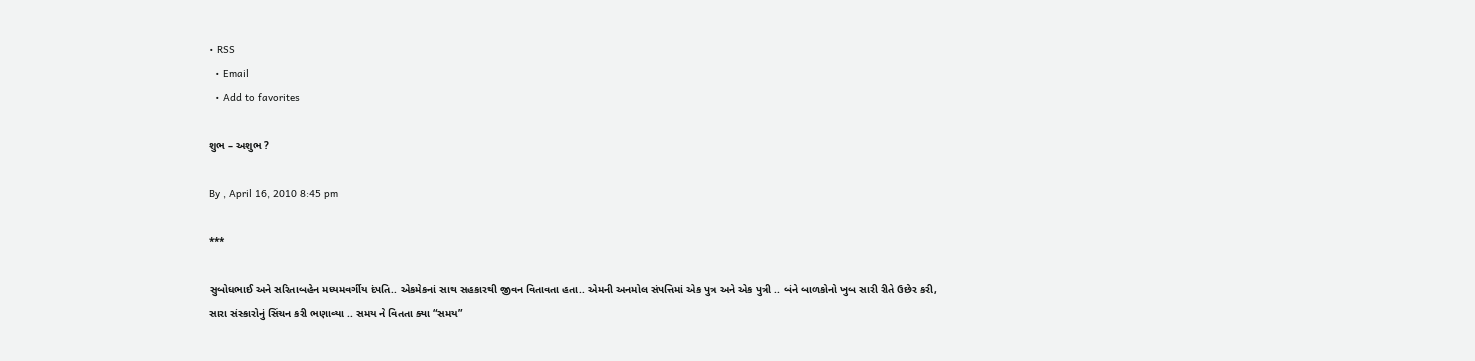• RSS
  • Email
  • Add to favorites

શુભ – અશુભ ?

By , April 16, 2010 8:45 pm

***

સુબોધભાઈ અને સરિતાબહેન મધ્યમવર્ગીય દંપતિ.. એકમેકનાં સાથ સહકારથી જીવન વિતાવતા હતા.. એમની અનમોલ સંપત્તિમાં એક પુત્ર અને એક પુત્રી .. બંને બાળકોનો ખુબ સારી રીતે ઉછેર કરી, સારા સંસ્કારોનું સિંચન કરી ભણાવ્યા .. સમય ને વિતતા ક્યા “સમય”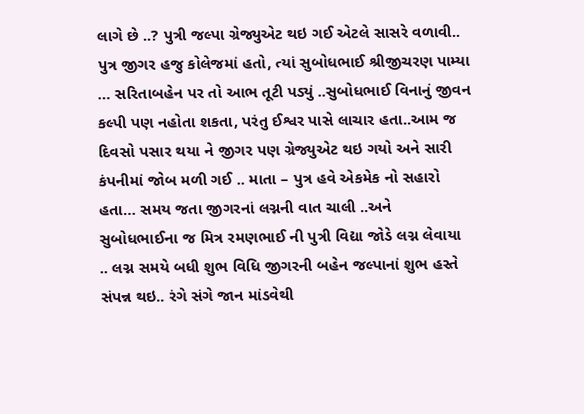લાગે છે ..? પુત્રી જલ્પા ગ્રેજ્યુએટ થઇ ગઈ એટલે સાસરે વળાવી.. પુત્ર જીગર હજુ કોલેજમાં હતો, ત્યાં સુબોધભાઈ શ્રીજીચરણ પામ્યા … સરિતાબહેન પર તો આભ તૂટી પડ્યું ..સુબોધભાઈ વિનાનું જીવન કલ્પી પણ નહોતા શકતા, પરંતુ ઈશ્વર પાસે લાચાર હતા..આમ જ દિવસો પસાર થયા ને જીગર પણ ગ્રેજ્યુએટ થઇ ગયો અને સારી કંપનીમાં જોબ મળી ગઈ .. માતા – પુત્ર હવે એકમેક નો સહારો હતા… સમય જતા જીગરનાં લગ્નની વાત ચાલી ..અને સુબોધભાઈના જ મિત્ર રમણભાઈ ની પુત્રી વિદ્યા જોડે લગ્ન લેવાયા .. લગ્ન સમયે બધી શુભ વિધિ જીગરની બહેન જલ્પાનાં શુભ હસ્તે સંપન્ન થઇ.. રંગે સંગે જાન માંડવેથી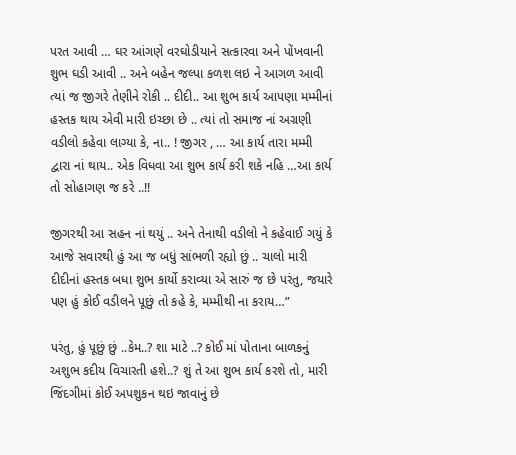પરત આવી … ઘર આંગણે વરઘોડીયાને સત્કારવા અને પોંખવાની શુભ ઘડી આવી .. અને બહેન જલ્પા કળશ લઇ ને આગળ આવી ત્યાં જ જીગરે તેણીને રોકી .. દીદી.. આ શુભ કાર્ય આપણા મમ્મીનાં હસ્તક થાય એવી મારી ઇચ્છા છે .. ત્યાં તો સમાજ નાં અગ્રણી વડીલો કહેવા લાગ્યા કે, ના.. ! જીગર , … આ કાર્ય તારા મમ્મી દ્વારા નાં થાય.. એક વિધવા આ શુભ કાર્ય કરી શકે નહિ …આ કાર્ય તો સોહાગણ જ કરે ..!!

જીગરથી આ સહન નાં થયું .. અને તેનાથી વડીલો ને કહેવાઈ ગયું કે આજે સવારથી હું આ જ બધું સાંભળી રહ્યો છું .. ચાલો મારી દીદીનાં હસ્તક બધા શુભ કાર્યો કરાવ્યા એ સારું જ છે પરંતુ, જયારે પણ હું કોઈ વડીલને પૂછું તો કહે કે, મમ્મીથી ના કરાય…”

પરંતુ, હું પૂછું છું ..કેમ..? શા માટે ..? કોઈ માં પોતાના બાળકનું અશુભ કદીય વિચારતી હશે..? શું તે આ શુભ કાર્ય કરશે તો, મારી જિંદગીમાં કોઈ અપશુકન થઇ જાવાનું છે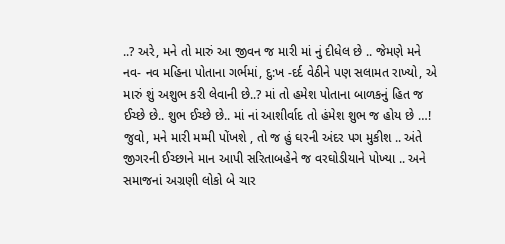..? અરે, મને તો મારું આ જીવન જ મારી માં નું દીધેલ છે .. જેમણે મને નવ- નવ મહિના પોતાના ગર્ભમાં, દુ:ખ -દર્દ વેઠીને પણ સલામત રાખ્યો, એ મારું શું અશુભ કરી લેવાની છે..? માં તો હમેશ પોતાના બાળકનું હિત જ ઈચ્છે છે.. શુભ ઈચ્છે છે.. માં નાં આશીર્વાદ તો હંમેશ શુભ જ હોય છે …!
જુવો, મને મારી મમ્મી પોંખશે , તો જ હું ઘરની અંદર પગ મુકીશ .. અંતે જીગરની ઈચ્છાને માન આપી સરિતાબહેને જ વરઘોડીયાને પોખ્યા .. અને સમાજનાં અગ્રણી લોકો બે ચાર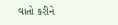વાતો કરીને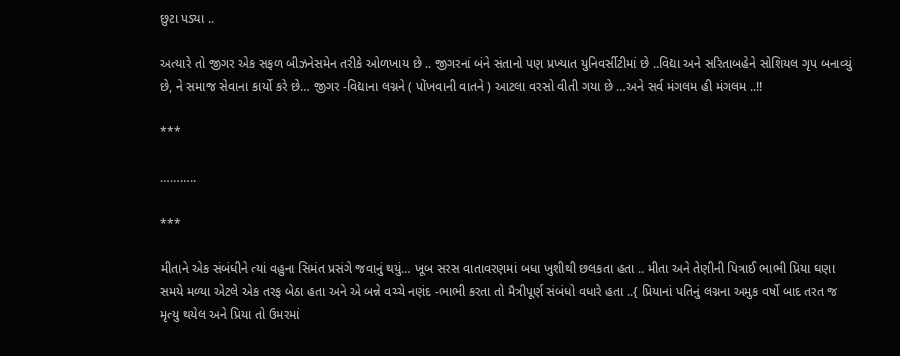છુટા પડ્યા ..

અત્યારે તો જીગર એક સફળ બીઝનેસમેન તરીકે ઓળખાય છે .. જીગરનાં બંને સંતાનો પણ પ્રખ્યાત યુનિવર્સીટીમાં છે ..વિદ્યા અને સરિતાબહેને સોશિયલ ગૃપ બનાવ્યું છે, ને સમાજ સેવાના કાર્યો કરે છે… જીગર -વિદ્યાના લગ્નને ( પોંખવાની વાતને ) આટલા વરસો વીતી ગયા છે …અને સર્વ મંગલમ હી મંગલમ ..!!

***

………..

***

મીતાને એક સંબંધીને ત્યાં વહુના સિમંત પ્રસંગે જવાનું થયું… ખૂબ સરસ વાતાવરણમાં બધા ખુશીથી છલકતા હતા .. મીતા અને તેણીની પિત્રાઈ ભાભી પ્રિયા ઘણા સમયે મળ્યા એટલે એક તરફ બેઠા હતા અને એ બન્ને વચ્ચે નણંદ -ભાભી કરતા તો મૈત્રીપૂર્ણ સંબંધો વધારે હતા ..{ પ્રિયાનાં પતિનું લગ્નના અમુક વર્ષો બાદ તરત જ મૃત્યુ થયેલ અને પ્રિયા તો ઉમરમાં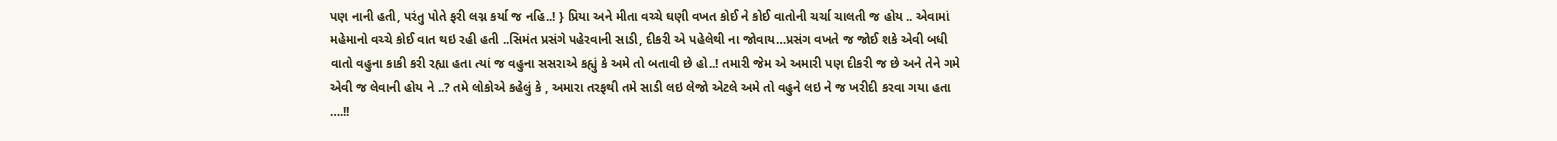પણ નાની હતી, પરંતુ પોતે ફરી લગ્ન કર્યા જ નહિ..! } પ્રિયા અને મીતા વચ્ચે ઘણી વખત કોઈ ને કોઈ વાતોની ચર્ચા ચાલતી જ હોય .. એવામાં મહેમાનો વચ્ચે કોઈ વાત થઇ રહી હતી ..સિમંત પ્રસંગે પહેરવાની સાડી, દીકરી એ પહેલેથી ના જોવાય…પ્રસંગ વખતે જ જોઈ શકે એવી બધી વાતો વહુના કાકી કરી રહ્યા હતા ત્યાં જ વહુના સસરાએ કહ્યું કે અમે તો બતાવી છે હો..! તમારી જેમ એ અમારી પણ દીકરી જ છે અને તેને ગમે એવી જ લેવાની હોય ને ..? તમે લોકોએ કહેલું કે , અમારા તરફથી તમે સાડી લઇ લેજો એટલે અમે તો વહુને લઇ ને જ ખરીદી કરવા ગયા હતા ….!!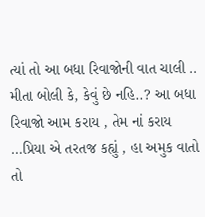ત્યાં તો આ બધા રિવાજોની વાત ચાલી .. મીતા બોલી કે, કેવું છે નહિ..? આ બધા રિવાજો આમ કરાય , તેમ નાં કરાય …પ્રિયા એ તરતજ કહ્યું , હા અમુક વાતો તો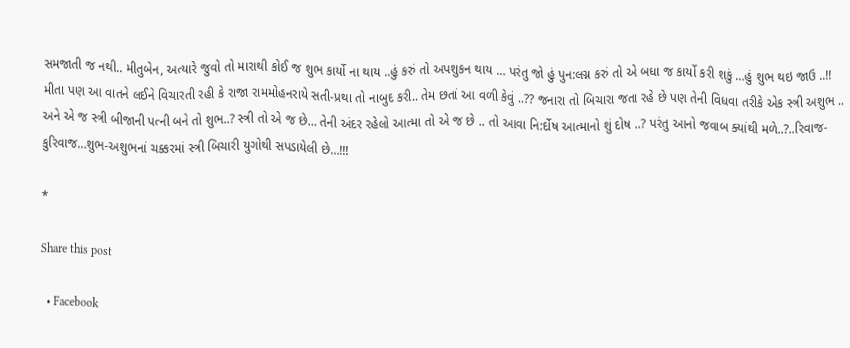સમજાતી જ નથી.. મીતુબેન, અત્યારે જુવો તો મારાથી કોઈ જ શુભ કાર્યો ના થાય ..હું કરું તો અપશુકન થાય … પરંતુ જો હું પુન:લગ્ન કરું તો એ બધા જ કાર્યો કરી શકું …હું શુભ થઇ જાઉ ..!!
મીતા પણ આ વાતને લઈને વિચારતી રહી કે રાજા રામમોહનરાયે સતી-પ્રથા તો નાબુદ કરી.. તેમ છતાં આ વળી કેવું ..?? જનારા તો બિચારા જતા રહે છે પણ તેની વિધવા તરીકે એક સ્ત્રી અશુભ .. અને એ જ સ્ત્રી બીજાની પત્ની બને તો શુભ..? સ્ત્રી તો એ જ છે… તેની અંદર રહેલો આત્મા તો એ જ છે .. તો આવા નિ:ર્દોષ આત્માનો શું દોષ ..? પરંતુ આનો જવાબ ક્યાંથી મળે..?..રિવાજ-કુરિવાજ…શુભ-અશુભનાં ચક્કરમાં સ્ત્રી બિચારી યુગોથી સપડાયેલી છે…!!!

*

Share this post

  • Facebook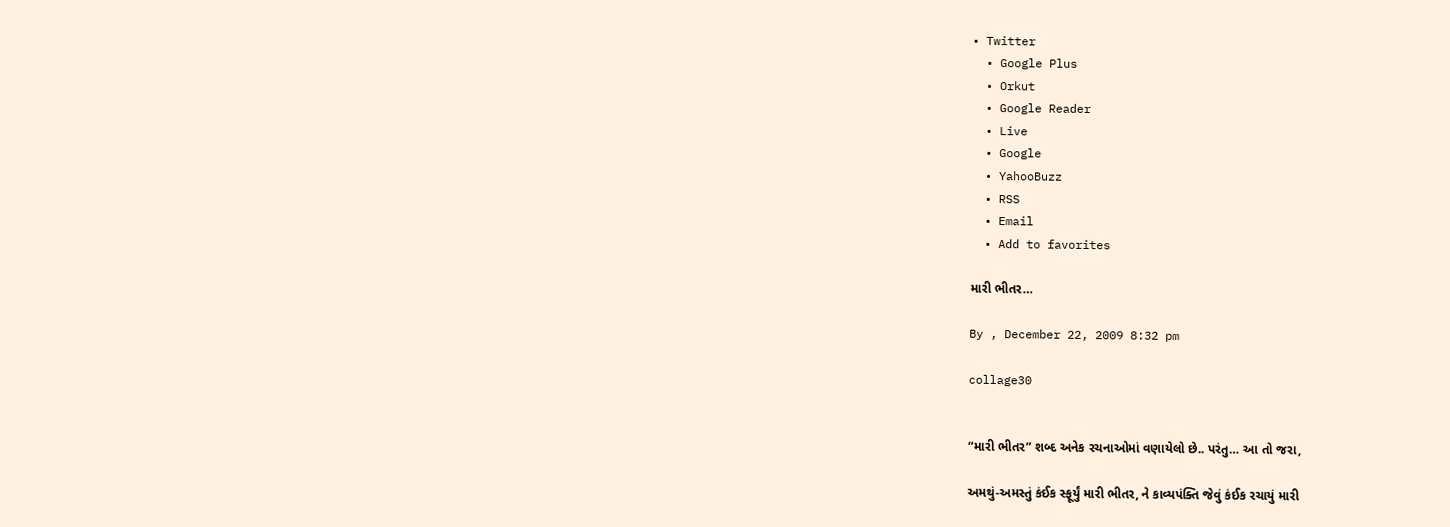• Twitter
  • Google Plus
  • Orkut
  • Google Reader
  • Live
  • Google
  • YahooBuzz
  • RSS
  • Email
  • Add to favorites

મારી ભીતર…

By , December 22, 2009 8:32 pm

collage30


“મારી ભીતર” શબ્દ અનેક રચનાઓમાં વણાયેલો છે.. પરંતુ… આ તો જરા,

અમથું-અમસ્તું કંઈક સ્ફૂર્યું મારી ભીતર, ને કાવ્યપંક્તિ જેવું કંઈક રચાયું મારી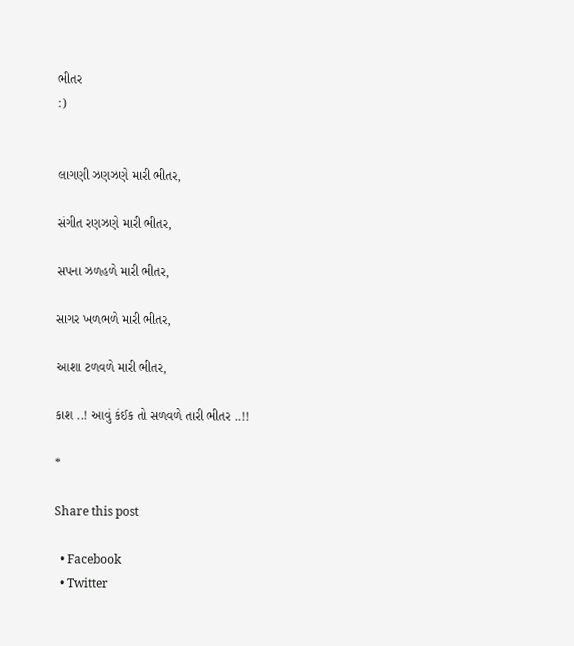ભીતર
:)


લાગણી ઝણઝણે મારી ભીતર,

સંગીત રણઝણે મારી ભીતર,

સપના ઝળહળે મારી ભીતર,

સાગર ખળભળે મારી ભીતર,

આશા ટળવળે મારી ભીતર,

કાશ ..! આવું કંઈક તો સળવળે તારી ભીતર ..!!

*

Share this post

  • Facebook
  • Twitter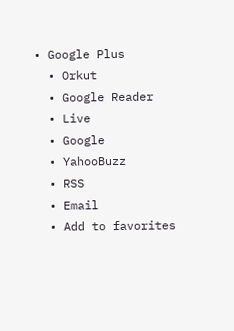• Google Plus
  • Orkut
  • Google Reader
  • Live
  • Google
  • YahooBuzz
  • RSS
  • Email
  • Add to favorites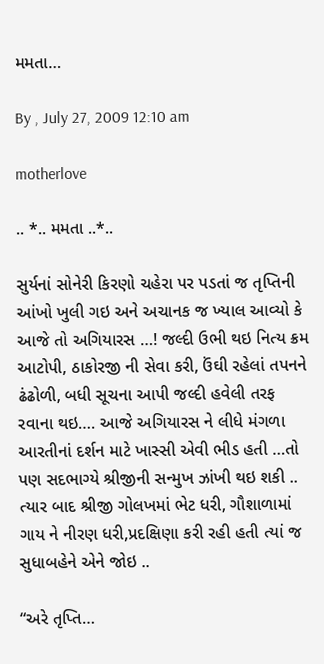મમતા…

By , July 27, 2009 12:10 am

motherlove

.. *.. મમતા ..*..

સુર્યનાં સોનેરી કિરણો ચહેરા પર પડતાં જ તૃપ્તિની આંખો ખુલી ગઇ અને અચાનક જ ખ્યાલ આવ્યો કે આજે તો અગિયારસ …! જલ્દી ઉભી થઇ નિત્ય ક્રમ આટોપી, ઠાકોરજી ની સેવા કરી, ઉંઘી રહેલાં તપનને ઢંઢોળી, બધી સૂચના આપી જલ્દી હવેલી તરફ રવાના થઇ…. આજે અગિયારસ ને લીધે મંગળા આરતીનાં દર્શન માટે ખાસ્સી એવી ભીડ હતી …તો પણ સદભાગ્યે શ્રીજીની સન્મુખ ઝાંખી થઇ શકી .. ત્યાર બાદ શ્રીજી ગોલખમાં ભેટ ધરી, ગૌશાળામાં ગાય ને નીરણ ધરી,પ્રદક્ષિણા કરી રહી હતી ત્યાં જ સુધાબહેને એને જોઇ ..

“અરે તૃપ્તિ…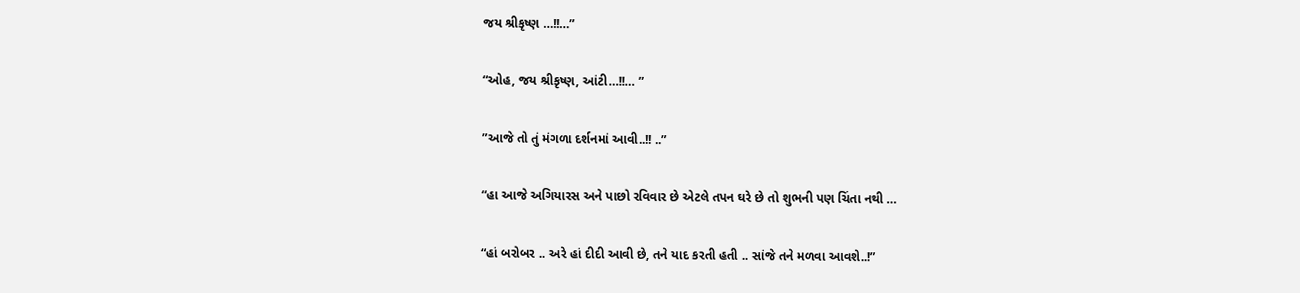જય શ્રીકૃષ્ણ …!!…”

“ઓહ, જય શ્રીકૃષ્ણ, આંટી…!!… ”

”આજે તો તું મંગળા દર્શનમાં આવી..!! ..”

“હા આજે અગિયારસ અને પાછો રવિવાર છે એટલે તપન ઘરે છે તો શુભની પણ ચિંતા નથી …

“હાં બરોબર .. અરે હાં દીદી આવી છે, તને યાદ કરતી હતી .. સાંજે તને મળવા આવશે..!”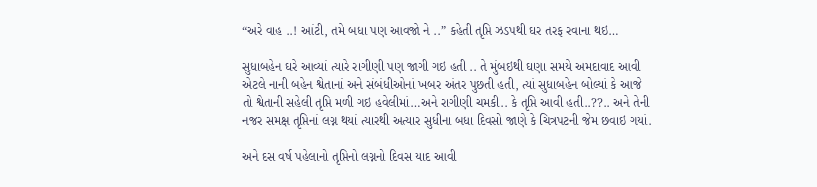“અરે વાહ ..! આંટી, તમે બધા પણ આવજો ને ..” કહેતી તૃપ્તિ ઝડપથી ઘર તરફ રવાના થઇ…

સુધાબહેન ઘરે આવ્યાં ત્યારે રાગીણી પણ જાગી ગઇ હતી .. તે મુંબઇથી ઘણા સમયે અમદાવાદ આવી એટલે નાની બહેન શ્વેતાનાં અને સંબંધીઓનાં ખબર અંતર પુછતી હતી, ત્યાં સુધાબહેન બોલ્યાં કે આજે તો શ્વેતાની સહેલી તૃપ્તિ મળી ગઇ હવેલીમાં…અને રાગીણી ચમકી.. કે તૃપ્તિ આવી હતી..??.. અને તેની નજર સમક્ષ તૃપ્તિનાં લગ્ન થયાં ત્યારથી અત્યાર સુધીના બધા દિવસો જાણે કે ચિત્રપટની જેમ છવાઇ ગયાં.

અને દસ વર્ષ પહેલાનો તૃપ્તિનો લગ્નનો દિવસ યાદ આવી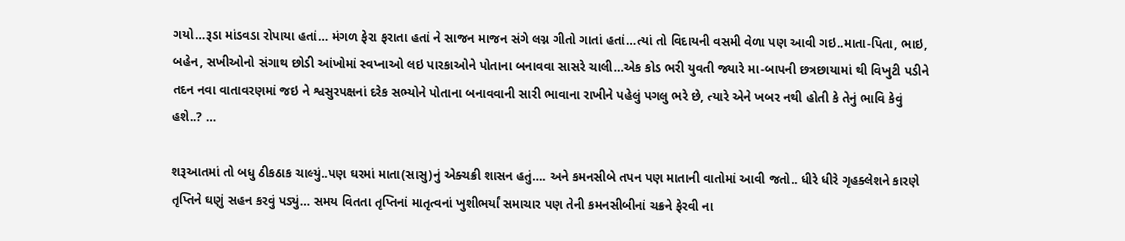ગયો…રૂડા માંડવડા રોપાયા હતાં… મંગળ ફેરા ફરાતા હતાં ને સાજન માજન સંગે લગ્ન ગીતો ગાતાં હતાં…ત્યાં તો વિદાયની વસમી વેળા પણ આવી ગઇ..માતા-પિતા, ભાઇ, બહેન, સખીઓનો સંગાથ છોડી આંખોમાં સ્વપ્નાઓ લઇ પારકાઓને પોતાના બનાવવા સાસરે ચાલી…એક કોડ ભરી યુવતી જ્યારે મા-બાપની છત્રછાયામાં થી વિખુટી પડીને તદન નવા વાતાવરણમાં જઇ ને શ્વસુરપક્ષનાં દરેક સભ્યોને પોતાના બનાવવાની સારી ભાવાના રાખીને પહેલું પગલુ ભરે છે, ત્યારે એને ખબર નથી હોતી કે તેનું ભાવિ કેવું હશે..? …

શરૂઆતમાં તો બધુ ઠીકઠાક ચાલ્યું..પણ ઘરમાં માતા(સાસુ)નું એક્ચક્રી શાસન હતું…. અને કમનસીબે તપન પણ માતાની વાતોમાં આવી જતો.. ધીરે ધીરે ગૃહક્લેશને કારણે તૃપ્તિને ઘણું સહન કરવું પડ્યું… સમય વિતતા તૃપ્તિનાં માતૃત્વનાં ખુશીભર્યાં સમાચાર પણ તેની કમનસીબીનાં ચક્રને ફેરવી ના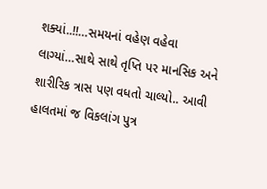શક્યાં..!!…સમયનાં વહેણ વહેવા લાગ્યાં…સાથે સાથે તૃપ્તિ પર માનસિક અને શારીરિક ત્રાસ પણ વધતો ચાલ્યો.. આવી હાલતમાં જ વિકલાંગ પુત્ર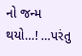નો જન્મ થયો…! …પરંતુ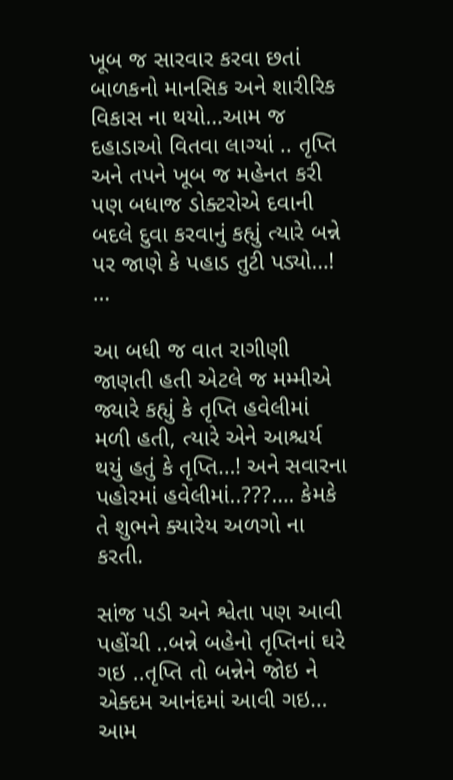ખૂબ જ સારવાર કરવા છતાં બાળકનો માનસિક અને શારીરિક વિકાસ ના થયો…આમ જ દહાડાઓ વિતવા લાગ્યાં .. તૃપ્તિ અને તપને ખૂબ જ મહેનત કરી પણ બધાજ ડોક્ટરોએ દવાની બદલે દુવા કરવાનું કહ્યું ત્યારે બન્ને પર જાણે કે પહાડ તુટી પડ્યો…! …

આ બધી જ વાત રાગીણી જાણતી હતી એટલે જ મમ્મીએ જ્યારે કહ્યું કે તૃપ્તિ હવેલીમાં મળી હતી, ત્યારે એને આશ્ચર્ય થયું હતું કે તૃપ્તિ…! અને સવારના પહોરમાં હવેલીમાં..???…. કેમકે તે શુભને ક્યારેય અળગો ના કરતી.

સાંજ પડી અને શ્વેતા પણ આવી પહોંચી ..બન્ને બહેનો તૃપ્તિનાં ઘરે ગઇ ..તૃપ્તિ તો બન્નેને જોઇ ને એક્દમ આનંદમાં આવી ગઇ… આમ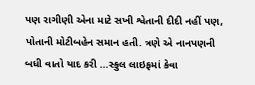પણ રાગીણી એના માટે સખી શ્વેતાની દીદી નહીં પણ, પોતાની મોટીબહેન સમાન હતી. ત્રણે એ નાનપણની બધી વાતો યાદ કરી …સ્કુલ લાઇફમાં કેવા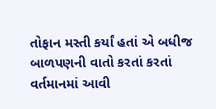તોફાન મસ્તી કર્યાં હતાં એ બધીજ બાળપણની વાતો કરતાં કરતાં વર્તમાનમાં આવી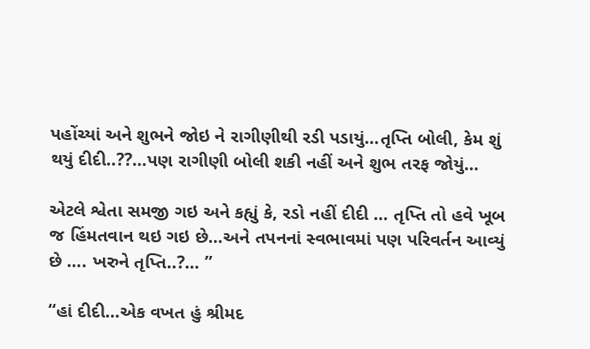પહોંચ્યાં અને શુભને જોઇ ને રાગીણીથી રડી પડાયું…તૃપ્તિ બોલી, કેમ શું થયું દીદી..??…પણ રાગીણી બોલી શકી નહીં અને શુભ તરફ જોયું…

એટલે શ્વેતા સમજી ગઇ અને કહ્યું કે, રડો નહીં દીદી … તૃપ્તિ તો હવે ખૂબ જ હિંમતવાન થઇ ગઇ છે…અને તપનનાં સ્વભાવમાં પણ પરિવર્તન આવ્યું છે …. ખરુને તૃપ્તિ..?… ”

“હાં દીદી…એક વખત હું શ્રીમદ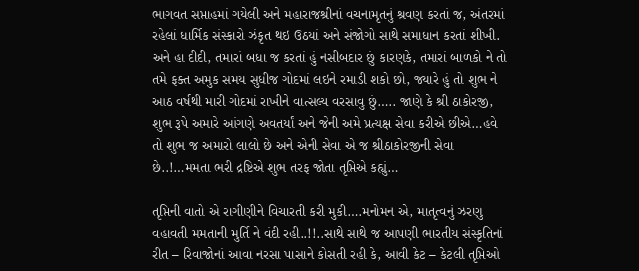ભાગવત સપ્તાહમાં ગયેલી અને મહારાજશ્રીનાં વચનામૃતનું શ્રવણ કરતાં જ, અંતરમાં રહેલાં ધાર્મિક સંસ્કારો ઝંકૃત થઇ ઉઠયાં અને સંજોગો સાથે સમાધાન કરતાં શીખી. અને હા દીદી, તમારાં બધા જ કરતાં હું નસીબદાર છું કારણકે, તમારાં બાળકો ને તો તમે ફક્ત અમુક સમય સુધીજ ગોદમાં લઇને રમાડી શકો છો, જ્યારે હું તો શુભ ને આઠ વર્ષથી મારી ગોદમાં રાખીને વાત્સલ્ય વરસાવુ છું….. જાણે કે શ્રી ઠાકોરજી, શુભ રૂપે અમારે આંગણે અવતર્યાં અને જેની અમે પ્રત્યક્ષ સેવા કરીએ છીએ…હવે તો શુભ જ અમારો લાલો છે અને એની સેવા એ જ શ્રીઠાકોરજીની સેવા છે..!…મમતા ભરી દ્રષ્ટિએ શુભ તરફ જોતા તૃપ્તિએ કહ્યું…

તૃપ્તિની વાતો એ રાગીણીને વિચારતી કરી મુકી….મનોમન એ, માતૃત્વનું ઝરણુ વહાવતી મમતાની મુર્તિ ને વંદી રહી..!!..સાથે સાથે જ આપણી ભારતીય સંસ્કૃતિનાં રીત – રિવાજોનાં આવા નરસા પાસાને કોસતી રહી કે, આવી કેટ – કેટલી તૃપ્તિઓ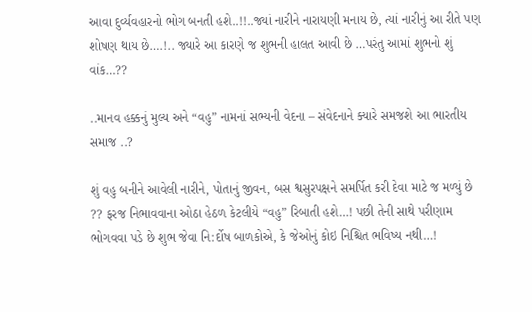આવા દુર્વ્યવહારનો ભોગ બનતી હશે..!!..જ્યાં નારીને નારાયણી મનાય છે, ત્યાં નારીનું આ રીતે પણ શોષણ થાય છે….!.. જ્યારે આ કારણે જ શુભની હાલત આવી છે …પરંતુ આમાં શુભનો શું વાંક…??

..માનવ હક્કનું મુલ્ય અને “વહુ” નામનાં સભ્યની વેદના – સંવેદનાને ક્યારે સમજશે આ ભારતીય સમાજ ..?

શું વહુ બનીને આવેલી નારીને, પોતાનું જીવન, બસ શ્વસુરપક્ષને સમર્પિત કરી દેવા માટે જ મળ્યું છે ?? ફરજ નિભાવવાના ઓઠા હેઠળ કેટલીયે “વહુ” રિબાતી હશે…! પછી તેની સાથે પરીણામ ભોગવવા પડે છે શુભ જેવા નિ:ર્દોષ બાળકોએ, કે જેઓનું કોઇ નિશ્ચિત ભવિષ્ય નથી…!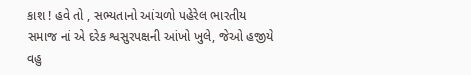કાશ ! હવે તો , સભ્યતાનો આંચળો પહેરેલ ભારતીય સમાજ નાં એ દરેક શ્વસુરપક્ષની આંખો ખુલે, જેઓ હજીયે વહુ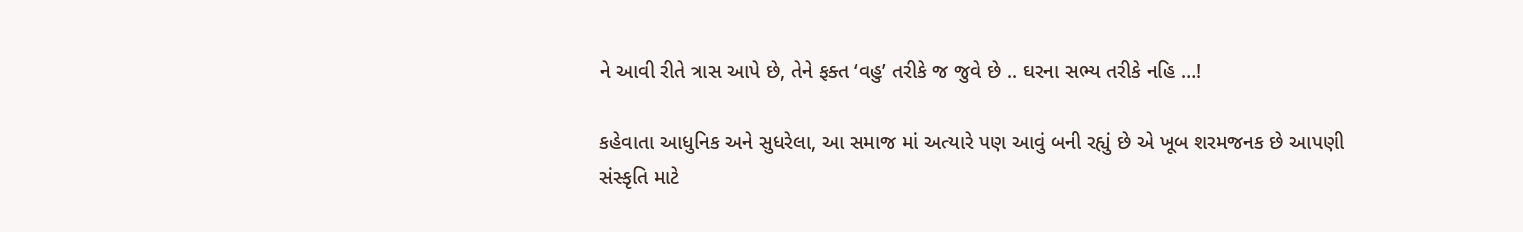ને આવી રીતે ત્રાસ આપે છે, તેને ફક્ત ‘વહુ’ તરીકે જ જુવે છે .. ઘરના સભ્ય તરીકે નહિ …!

કહેવાતા આધુનિક અને સુધરેલા, આ સમાજ માં અત્યારે પણ આવું બની રહ્યું છે એ ખૂબ શરમજનક છે આપણી સંસ્કૃતિ માટે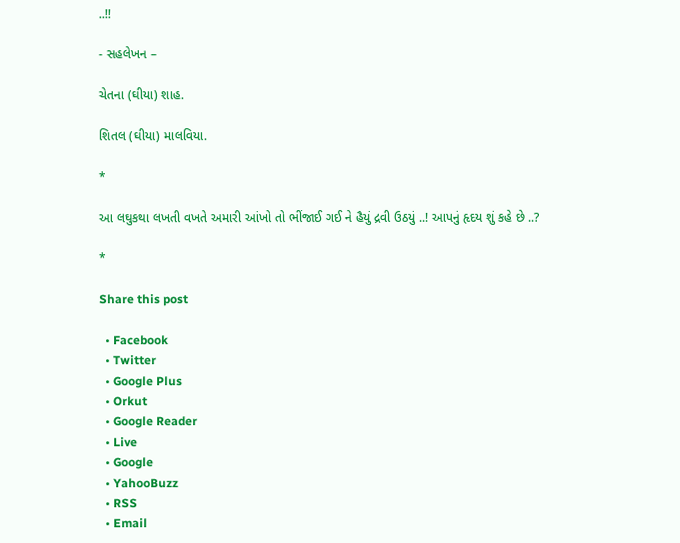..!!

- સહલેખન –

ચેતના (ઘીયા) શાહ.

શિતલ (ઘીયા) માલવિયા.

*

આ લઘુકથા લખતી વખતે અમારી આંખો તો ભીંજાઈ ગઈ ને હૈયું દ્રવી ઉઠયું ..! આપનું હૃદય શું કહે છે ..?

*

Share this post

  • Facebook
  • Twitter
  • Google Plus
  • Orkut
  • Google Reader
  • Live
  • Google
  • YahooBuzz
  • RSS
  • Email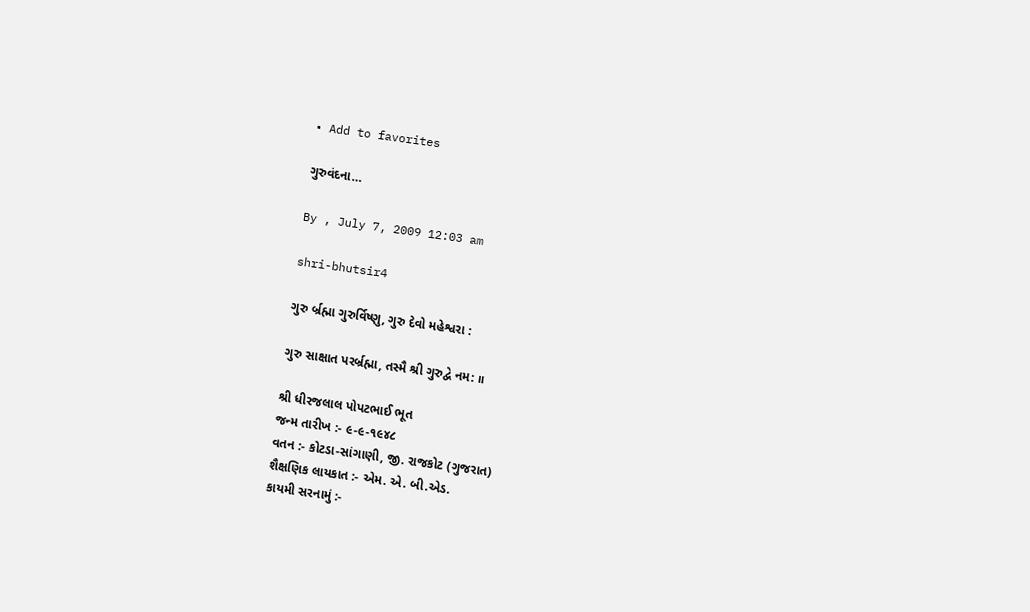• Add to favorites

ગુરુવંદના…

By , July 7, 2009 12:03 am

shri-bhutsir4

ગુરુ ર્બ્રહ્મા ગુરુર્વિષ્ણુ, ગુરુ દેવો મહેશ્વરા :

ગુરુ સાક્ષાત પરર્બ્રહ્મા, તસ્મૈ શ્રી ગુરુદ્વે નમ: ॥

શ્રી ધીરજલાલ પોપટભાઈ ભૂત
જન્મ તારીખ :- ૯-૯-૧૯૪૮
વતન :- કોટડા-સાંગાણી, જી. રાજકોટ (ગુજરાત)
શૈક્ષણિક લાયકાત :- એમ. એ. બી.એડ.
કાયમી સરનામું :-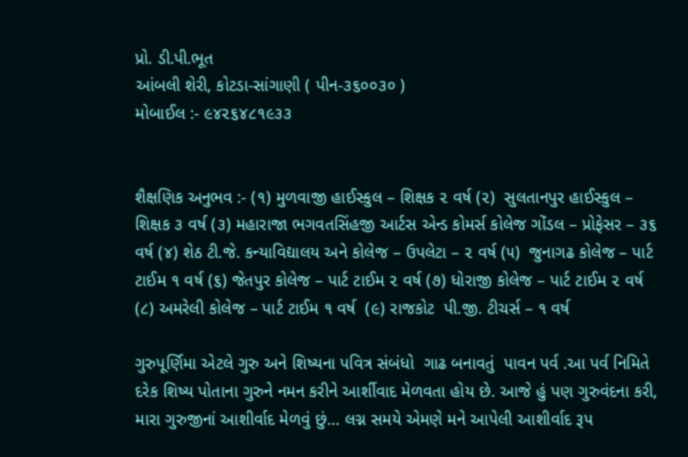પ્રો. ડી.પી.ભૂત
આંબલી શેરી, કોટડા-સાંગાણી ( પીન-૩૬૦૦૩૦ )
મોબાઈલ :- ૯૪૨૬૪૮૧૯૩૩


શૈક્ષણિક અનુભવ :- (૧) મુળવાજી હાઈસ્કુલ – શિક્ષક ૨ વર્ષ (૨)  સુલતાનપુર હાઈસ્કુલ – શિક્ષક ૩ વર્ષ (૩) મહારાજા ભગવતસિંહજી આર્ટસ એન્ડ કોમર્સ કોલેજ ગોંડલ – પ્રોફેસર – ૩૬ વર્ષ (૪) શેઠ ટી.જે. કન્યાવિદ્યાલય અને કોલેજ – ઉપલેટા – ૨ વર્ષ (૫)  જુનાગઢ કોલેજ – પાર્ટ ટાઈમ ૧ વર્ષ (૬) જેતપુર કોલેજ – પાર્ટ ટાઈમ ૨ વર્ષ (૭) ધોરાજી કોલેજ – પાર્ટ ટાઈમ ૨ વર્ષ (૮) અમરેલી કોલેજ – પાર્ટ ટાઈમ ૧ વર્ષ  (૯) રાજકોટ  પી.જી. ટીચર્સ – ૧ વર્ષ

ગુરુપૂર્ણિમા એટલે ગુરુ અને શિષ્યના પવિત્ર સંબંધો  ગાઢ બનાવતું  પાવન પર્વ .આ પર્વ નિમિતે દરેક શિષ્ય પોતાના ગુરુને નમન કરીને આર્શીવાદ મેળવતા હોય છે. આજે હું પણ ગુરુવંદના કરી, મારા ગુરુજીનાં આશીર્વાદ મેળવું છું… લગ્ન સમયે એમણે મને આપેલી આશીર્વાદ રૂપ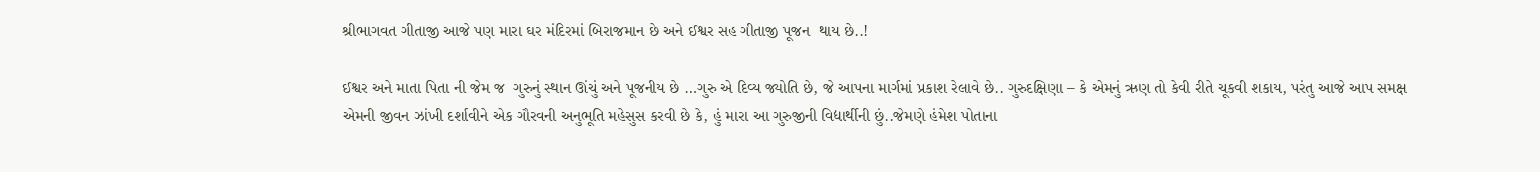શ્રીભાગવત ગીતાજી આજે પણ મારા ઘર મંદિરમાં બિરાજમાન છે અને ઈશ્વર સહ ગીતાજી પૂજન  થાય છે..!

ઈશ્વર અને માતા પિતા ની જેમ જ  ગુરુનું સ્થાન ઊંચું અને પૂજનીય છે …ગુરુ એ દિવ્ય જ્યોતિ છે, જે આપના માર્ગમાં પ્રકાશ રેલાવે છે.. ગુરુદક્ષિણા – કે એમનું ઋણ તો કેવી રીતે ચૂકવી શકાય, પરંતુ આજે આપ સમક્ષ એમની જીવન ઝાંખી દર્શાવીને એક ગૌરવની અનુભૂતિ મહેસુસ કરવી છે કે, હું મારા આ ગુરુજીની વિદ્યાર્થીની છું..જેમણે હંમેશ પોતાના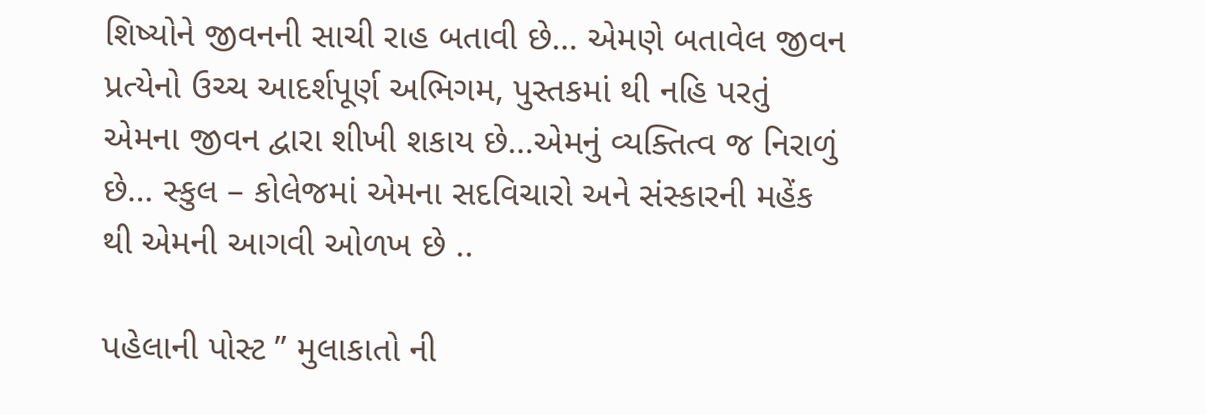શિષ્યોને જીવનની સાચી રાહ બતાવી છે… એમણે બતાવેલ જીવન પ્રત્યેનો ઉચ્ચ આદર્શપૂર્ણ અભિગમ, પુસ્તકમાં થી નહિ પરતું એમના જીવન દ્વારા શીખી શકાય છે…એમનું વ્યક્તિત્વ જ નિરાળું છે… સ્કુલ – કોલેજમાં એમના સદવિચારો અને સંસ્કારની મહેંક થી એમની આગવી ઓળખ છે ..

પહેલાની પોસ્ટ ” મુલાકાતો ની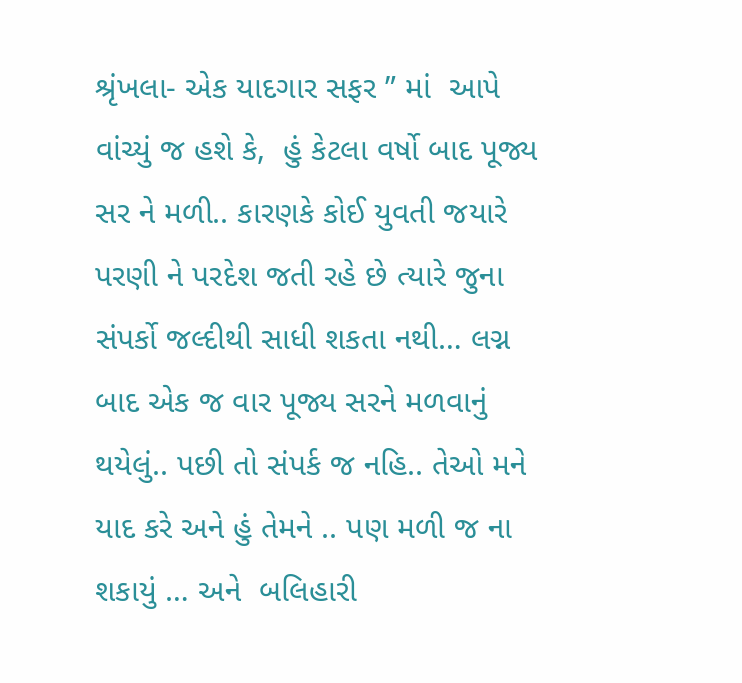શ્રૃંખલા- એક યાદગાર સફર ” માં  આપે વાંચ્યું જ હશે કે,  હું કેટલા વર્ષો બાદ પૂજ્ય સર ને મળી.. કારણકે કોઈ યુવતી જયારે પરણી ને પરદેશ જતી રહે છે ત્યારે જુના સંપર્કો જલ્દીથી સાધી શકતા નથી… લગ્ન બાદ એક જ વાર પૂજ્ય સરને મળવાનું થયેલું.. પછી તો સંપર્ક જ નહિ.. તેઓ મને યાદ કરે અને હું તેમને .. પણ મળી જ ના શકાયું … અને  બલિહારી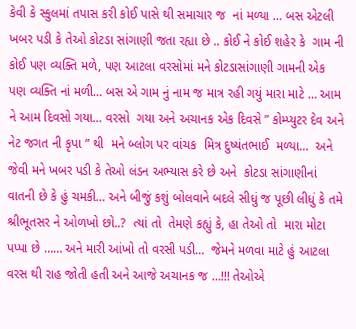કેવી કે સ્કુલમાં તપાસ કરી કોઈ પાસે થી સમાચાર જ  નાં મળ્યા … બસ એટલી  ખબર પડી કે તેઓ કોટડા સાંગાણી જતા રહ્યા છે .. કોઈ ને કોઈ શહેર કે  ગામ ની કોઈ પણ વ્યક્તિ મળે, પણ આટલા વરસોમાં મને કોટડાસાંગાણી ગામની એક પણ વ્યક્તિ નાં મળી… બસ એ ગામ નું નામ જ માત્ર રહી ગયું મારા માટે … આમ ને આમ દિવસો ગયા… વરસો  ગયા અને અચાનક એક દિવસે ” કોમ્પ્યુટર દેવ અને નેટ જગત ની કૃપા ” થી  મને બ્લોગ પર વાંચક  મિત્ર દુષ્યંતભાઈ  મળ્યા…  અને જેવી મને ખબર પડી કે તેઓ લંડન અભ્યાસ કરે છે અને  કોટડા સાંગાણીનાં વાતની છે કે હું ચમકી… અને બીજું કશું બોલવાને બદલે સીધું જ પૂછી લીધું કે તમે શ્રીભૂતસર ને ઓળખો છો..?  ત્યાં તો  તેમણે કહ્યું કે, હા તેઓ તો  મારા મોટા પપ્પા છે …… અને મારી આંખો તો વરસી પડી…  જેમને મળવા માટે હું આટલા વરસ થી રાહ જોતી હતી અને આજે અચાનક જ …!!! તેઓએ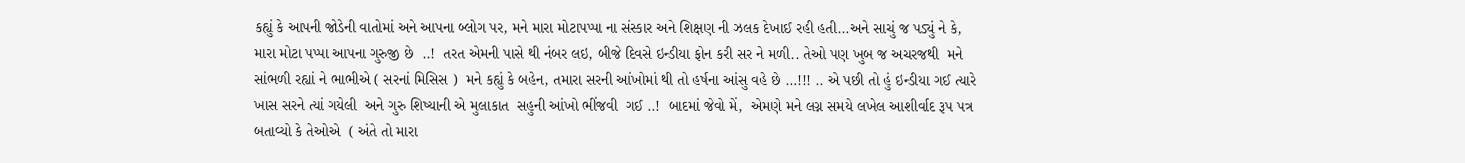કહ્યું કે આપની જોડેની વાતોમાં અને આપના બ્લોગ પર, મને મારા મોટાપપ્પા ના સંસ્કાર અને શિક્ષણ ની ઝલક દેખાઈ રહી હતી…અને સાચું જ પડ્યું ને કે, મારા મોટા પપ્પા આપના ગુરુજી છે  ..!  તરત એમની પાસે થી નંબર લઇ, બીજે દિવસે ઇન્ડીયા ફોન કરી સર ને મળી.. તેઓ પણ ખુબ જ અચરજથી  મને સાંભળી રહ્યાં ને ભાભીએ ( સરનાં મિસિસ )  મને કહ્યું કે બહેન, તમારા સરની આંખોમાં થી તો હર્ષના આંસુ વહે છે …!!! .. એ પછી તો હું ઇન્ડીયા ગઈ ત્યારે ખાસ સરને ત્યાં ગયેલી  અને ગુરુ શિષ્યાની એ મુલાકાત  સહુની આંખો ભીંજવી  ગઈ ..!  બાદમાં જેવો મેં,  એમણે મને લગ્ન સમયે લખેલ આશીર્વાદ રૂપ પત્ર બતાવ્યો કે તેઓએ  ( અંતે તો મારા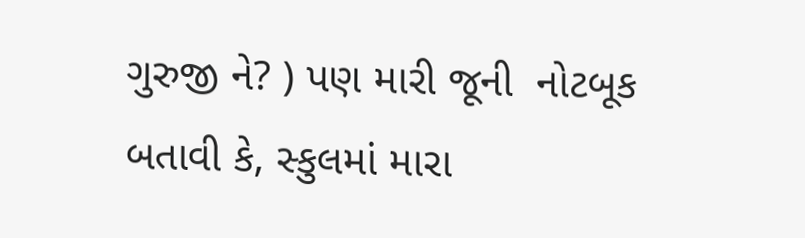ગુરુજી ને? ) પણ મારી જૂની  નોટબૂક બતાવી કે, સ્કુલમાં મારા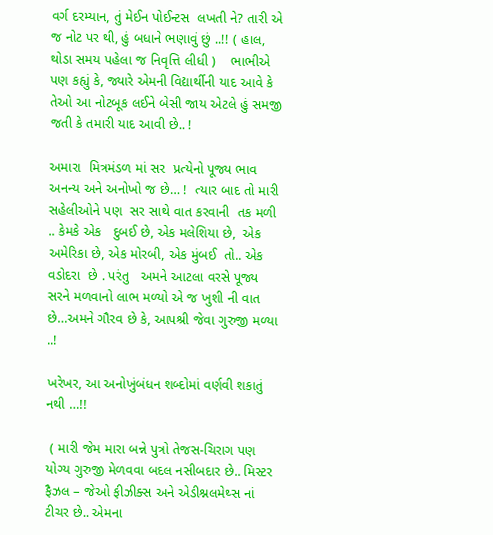વર્ગ દરમ્યાન, તું મેઈન પોઈન્ટસ  લખતી ને? તારી એ જ નોટ પર થી, હું બધાને ભણાવું છું ..!! ( હાલ, થોડા સમય પહેલા જ નિવૃત્તિ લીધી )    ભાભીએ પણ કહ્યું કે, જ્યારે એમની વિદ્યાર્થીની યાદ આવે કે તેઓ આ નોટબૂક લઈને બેસી જાય એટલે હું સમજી જતી કે તમારી યાદ આવી છે.. !

અમારા  મિત્રમંડળ માં સર  પ્રત્યેનો પૂજ્ય ભાવ અનન્ય અને અનોખો જ છે… !  ત્યાર બાદ તો મારી સહેલીઓને પણ  સર સાથે વાત કરવાની  તક મળી .. કેમકે એક   દુબઈ છે, એક મલેશિયા છે,  એક અમેરિકા છે, એક મોરબી, એક મુંબઈ  તો.. એક  વડોદરા  છે . પરંતુ   અમને આટલા વરસે પૂજ્ય સરને મળવાનો લાભ મળ્યો એ જ ખુશી ની વાત છે…અમને ગૌરવ છે કે, આપશ્રી જેવા ગુરુજી મળ્યા ..!

ખરેખર, આ અનોખુંબંધન શબ્દોમાં વર્ણવી શકાતું નથી …!!

 ( મારી જેમ મારા બન્ને પુત્રો તેજસ-ચિરાગ પણ યોગ્ય ગુરુજી મેળવવા બદલ નસીબદાર છે.. મિસ્ટર ફૈઝલ – જેઓ ફીઝીક્સ અને એડીશ્નલમેથ્સ નાં ટીચર છે.. એમના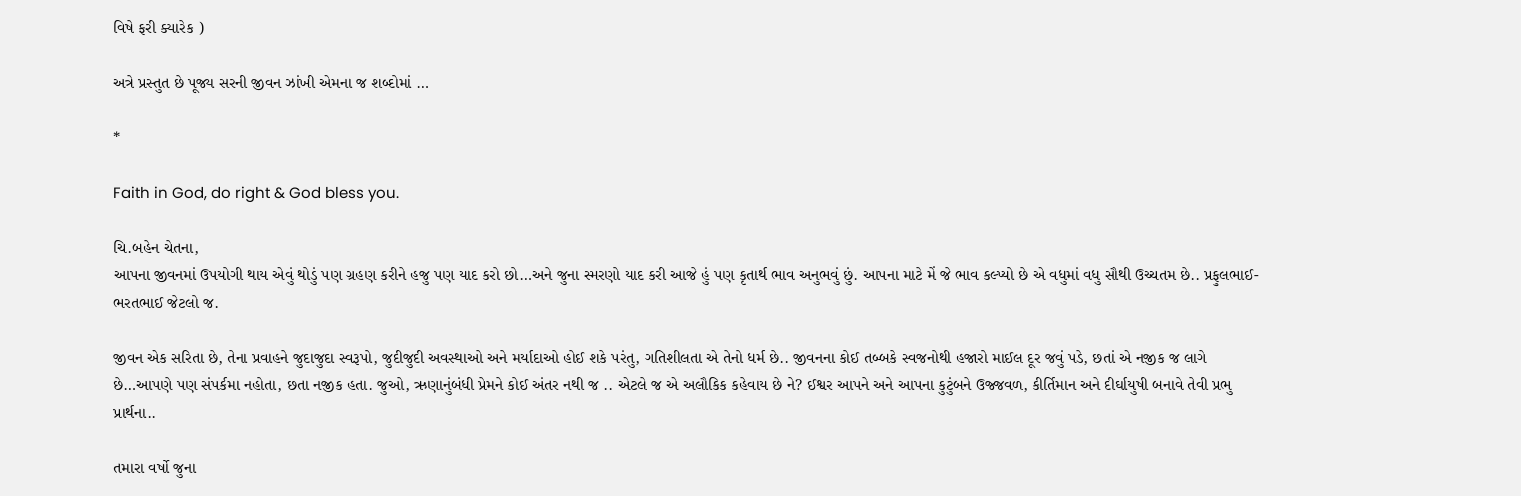વિષે ફરી ક્યારેક )

અત્રે પ્રસ્તુત છે પૂજ્ય સરની જીવન ઝાંખી એમના જ શબ્દોમાં …

*

Faith in God, do right & God bless you.

ચિ.બહેન ચેતના,
આપના જીવનમાં ઉપયોગી થાય એવું થોડું પણ ગ્રહણ કરીને હજુ પણ યાદ કરો છો…અને જુના સ્મરણો યાદ કરી આજે હું પણ કૃતાર્થ ભાવ અનુભવું છું. આપના માટે મેં જે ભાવ કલ્પ્યો છે એ વધુમાં વધુ સૌથી ઉચ્ચતમ છે.. પ્રફુલભાઈ-ભરતભાઈ જેટલો જ.

જીવન એક સરિતા છે, તેના પ્રવાહને જુદાજુદા સ્વરૂપો, જુદીજુદી અવસ્થાઓ અને મર્યાદાઓ હોઈ શકે પરંતુ, ગતિશીલતા એ તેનો ધર્મ છે.. જીવનના કોઈ તબ્બકે સ્વજનોથી હજારો માઈલ દૂર જવું પડે, છતાં એ નજીક જ લાગે છે…આપણે પણ સંપર્કમા નહોતા, છતા નજીક હતા. જુઓ, ઋણાનુંબંધી પ્રેમને કોઈ અંતર નથી જ .. એટલે જ એ અલૌકિક કહેવાય છે ને? ઈશ્વર આપને અને આપના કુટુંબને ઉજ્જવળ, કીર્તિમાન અને દીર્ઘાયુષી બનાવે તેવી પ્રભુ પ્રાર્થના..

તમારા વર્ષો જુના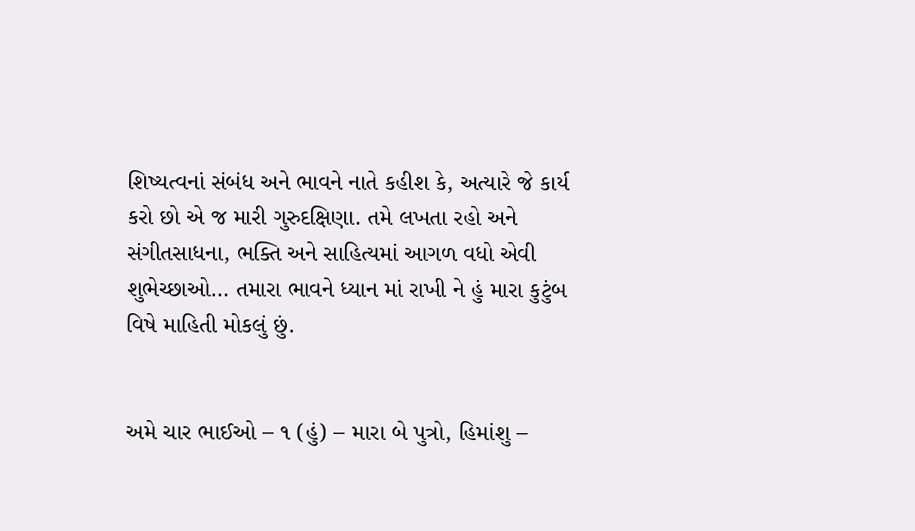શિષ્યત્વનાં સંબંધ અને ભાવને નાતે કહીશ કે, અત્યારે જે કાર્ય કરો છો એ જ મારી ગુરુદક્ષિણા. તમે લખતા રહો અને સંગીતસાધના, ભક્તિ અને સાહિત્યમાં આગળ વધો એવી શુભેચ્છાઓ… તમારા ભાવને ધ્યાન માં રાખી ને હું મારા કુટુંબ વિષે માહિતી મોકલું છું.


અમે ચાર ભાઈઓ – ૧ (હું) – મારા બે પુત્રો, હિમાંશુ –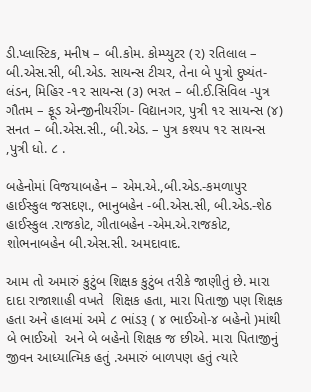ડી.પ્લાસ્ટિક, મનીષ – બી.કોમ. કોમ્પ્યુટર (૨) રતિલાલ – બી.એસ.સી, બી.એડ. સાયન્સ ટીચર, તેના બે પુત્રો દુષ્યંત- લંડન, મિહિર -૧૨ સાયન્સ (૩) ભરત – બી.ઈ.સિવિલ -પુત્ર ગૌતમ – ફૂડ એન્જીનીયરીંગ- વિદ્યાનગર, પુત્રી ૧૨ સાયન્સ (૪) સનત – બી.એસ.સી., બી.એડ. – પુત્ર કશ્યપ ૧૨ સાયન્સ ,પુત્રી ધો. ૮ .

બહેનોમાં વિજયાબહેન – એમ.એ.,બી.એડ.-કમળાપુર હાઈસ્કુલ જસદણ., ભાનુબહેન -બી.એસ.સી, બી.એડ.-શેઠ હાઈસ્કુલ .રાજકોટ, ગીતાબહેન -એમ.એ.રાજકોટ, શોભનાબહેન બી.એસ.સી. અમદાવાદ.

આમ તો અમારું કુટુંબ શિક્ષક કુટુંબ તરીકે જાણીતું છે. મારા દાદા રાજાશાહી વખતે  શિક્ષક હતા, મારા પિતાજી પણ શિક્ષક હતા અને હાલમાં અમે ૮ ભાંડરૂ ( ૪ ભાઈઓ-૪ બહેનો )માંથી બે ભાઈઓ  અને બે બહેનો શિક્ષક જ છીએ. મારા પિતાજીનું જીવન આધ્યાત્મિક હતું .અમારું બાળપણ હતું ત્યારે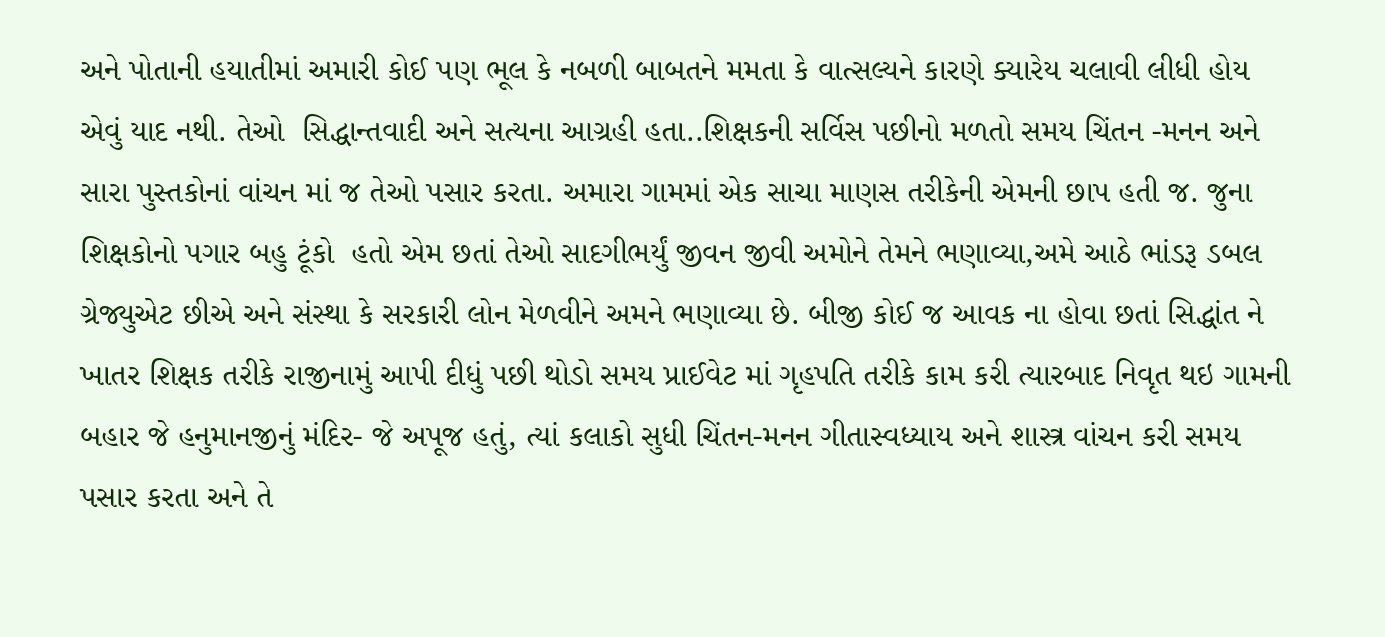અને પોતાની હયાતીમાં અમારી કોઈ પણ ભૂલ કે નબળી બાબતને મમતા કે વાત્સલ્યને કારણે ક્યારેય ચલાવી લીધી હોય એવું યાદ નથી. તેઓ  સિદ્ધાન્તવાદી અને સત્યના આગ્રહી હતા..શિક્ષકની સર્વિસ પછીનો મળતો સમય ચિંતન -મનન અને સારા પુસ્તકોનાં વાંચન માં જ તેઓ પસાર કરતા. અમારા ગામમાં એક સાચા માણસ તરીકેની એમની છાપ હતી જ. જુના શિક્ષકોનો પગાર બહુ ટૂંકો  હતો એમ છતાં તેઓ સાદગીભર્યું જીવન જીવી અમોને તેમને ભણાવ્યા,અમે આઠે ભાંડરૂ ડબલ ગ્રેજ્યુએટ છીએ અને સંસ્થા કે સરકારી લોન મેળવીને અમને ભણાવ્યા છે. બીજી કોઈ જ આવક ના હોવા છતાં સિદ્ધાંત ને ખાતર શિક્ષક તરીકે રાજીનામું આપી દીધું પછી થોડો સમય પ્રાઈવેટ માં ગૃહપતિ તરીકે કામ કરી ત્યારબાદ નિવૃત થઇ ગામની બહાર જે હનુમાનજીનું મંદિર- જે અપૂજ હતું, ત્યાં કલાકો સુધી ચિંતન-મનન ગીતાસ્વધ્યાય અને શાસ્ત્ર વાંચન કરી સમય પસાર કરતા અને તે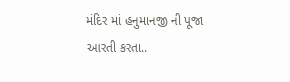મંદિર માં હનુમાનજી ની પૂજા આરતી કરતા..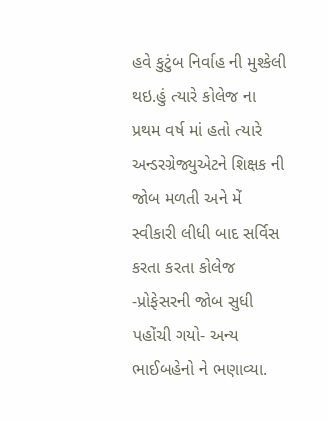હવે કુટુંબ નિર્વાહ ની મુશ્કેલી થઇ.હું ત્યારે કોલેજ ના પ્રથમ વર્ષ માં હતો ત્યારે અન્ડરગ્રેજ્યુએટને શિક્ષક ની જોબ મળતી અને મેં સ્વીકારી લીધી બાદ સર્વિસ કરતા કરતા કોલેજ -પ્રોફેસરની જોબ સુધી પહોંચી ગયો- અન્ય ભાઈબહેનો ને ભણાવ્યા.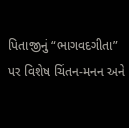પિતાજીનું “ભાગવદગીતા” પર વિશેષ ચિંતન-મનન અને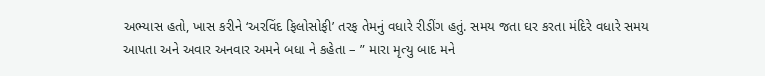અભ્યાસ હતો, ખાસ કરીને ‘અરવિંદ ફિલોસોફી’ તરફ તેમનું વધારે રીડીંગ હતું. સમય જતા ઘર કરતા મંદિરે વધારે સમય આપતા અને અવાર અનવાર અમને બધા ને કહેતા – ” મારા મૃત્યુ બાદ મને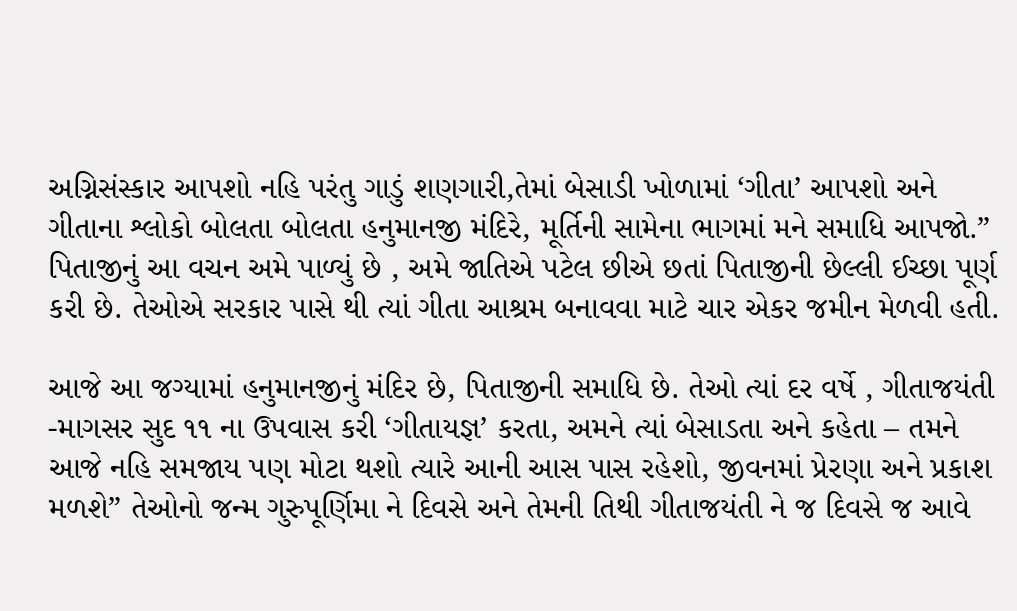અગ્નિસંસ્કાર આપશો નહિ પરંતુ ગાડું શણગારી,તેમાં બેસાડી ખોળામાં ‘ગીતા’ આપશો અને ગીતાના શ્લોકો બોલતા બોલતા હનુમાનજી મંદિરે, મૂર્તિની સામેના ભાગમાં મને સમાધિ આપજો.” પિતાજીનું આ વચન અમે પાળ્યું છે , અમે જાતિએ પટેલ છીએ છતાં પિતાજીની છેલ્લી ઈચ્છા પૂર્ણ કરી છે. તેઓએ સરકાર પાસે થી ત્યાં ગીતા આશ્રમ બનાવવા માટે ચાર એકર જમીન મેળવી હતી.

આજે આ જગ્યામાં હનુમાનજીનું મંદિર છે, પિતાજીની સમાધિ છે. તેઓ ત્યાં દર વર્ષે , ગીતાજયંતી -માગસર સુદ ૧૧ ના ઉપવાસ કરી ‘ગીતાયજ્ઞ’ કરતા, અમને ત્યાં બેસાડતા અને કહેતા – તમને આજે નહિ સમજાય પણ મોટા થશો ત્યારે આની આસ પાસ રહેશો, જીવનમાં પ્રેરણા અને પ્રકાશ મળશે” તેઓનો જન્મ ગુરુપૂર્ણિમા ને દિવસે અને તેમની તિથી ગીતાજયંતી ને જ દિવસે જ આવે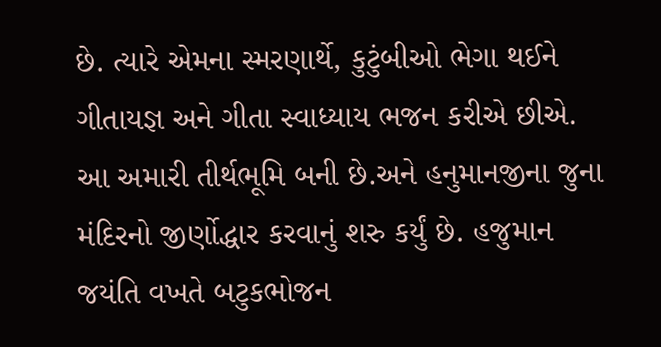છે. ત્યારે એમના સ્મરણાર્થે, કુટુંબીઓ ભેગા થઈને ગીતાયજ્ઞ અને ગીતા સ્વાધ્યાય ભજન કરીએ છીએ. આ અમારી તીર્થભૂમિ બની છે.અને હનુમાનજીના જુના મંદિરનો જીર્ણોદ્ધાર કરવાનું શરુ કર્યું છે. હજુમાન જયંતિ વખતે બટુકભોજન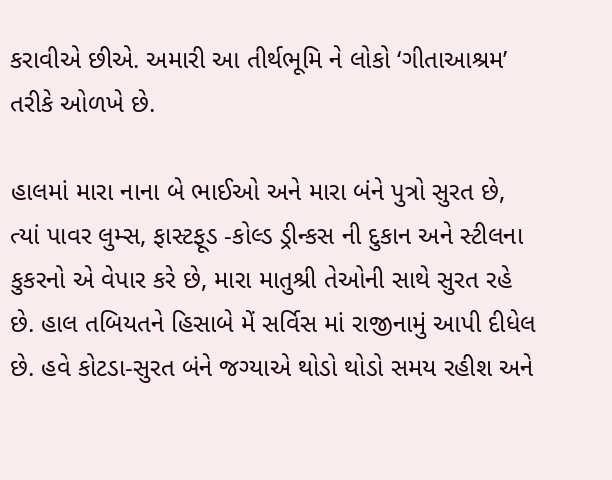કરાવીએ છીએ. અમારી આ તીર્થભૂમિ ને લોકો ‘ગીતાઆશ્રમ’ તરીકે ઓળખે છે.

હાલમાં મારા નાના બે ભાઈઓ અને મારા બંને પુત્રો સુરત છે, ત્યાં પાવર લુમ્સ, ફાસ્ટફૂડ -કોલ્ડ ડ્રીન્કસ ની દુકાન અને સ્ટીલના કુકરનો એ વેપાર કરે છે, મારા માતુશ્રી તેઓની સાથે સુરત રહે છે. હાલ તબિયતને હિસાબે મેં સર્વિસ માં રાજીનામું આપી દીધેલ છે. હવે કોટડા-સુરત બંને જગ્યાએ થોડો થોડો સમય રહીશ અને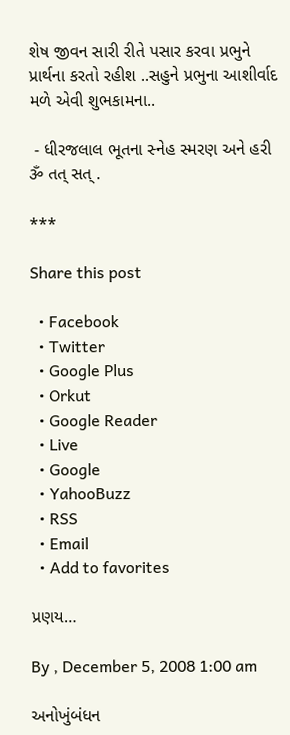શેષ જીવન સારી રીતે પસાર કરવા પ્રભુને પ્રાર્થના કરતો રહીશ ..સહુને પ્રભુના આશીર્વાદ મળે એવી શુભકામના..

 - ધીરજલાલ ભૂતના સ્નેહ સ્મરણ અને હરી ૐ તત્ સત્ .

***

Share this post

  • Facebook
  • Twitter
  • Google Plus
  • Orkut
  • Google Reader
  • Live
  • Google
  • YahooBuzz
  • RSS
  • Email
  • Add to favorites

પ્રણય…

By , December 5, 2008 1:00 am

અનોખુંબંધન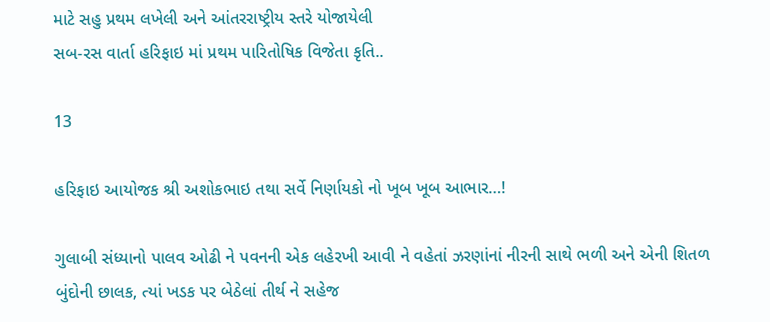માટે સહુ પ્રથમ લખેલી અને આંતરરાષ્ટ્રીય સ્તરે યોજાયેલી
સબ-રસ વાર્તા હરિફાઇ માં પ્રથમ પારિતોષિક વિજેતા કૃતિ..

13

હરિફાઇ આયોજક શ્રી અશોકભાઇ તથા સર્વે નિર્ણાયકો નો ખૂબ ખૂબ આભાર…!

ગુલાબી સંધ્યાનો પાલવ ઓઢી ને પવનની એક લહેરખી આવી ને વહેતાં ઝરણાંનાં નીરની સાથે ભળી અને એની શિતળ બુંદોની છાલક, ત્યાં ખડક પર બેઠેલાં તીર્થ ને સહેજ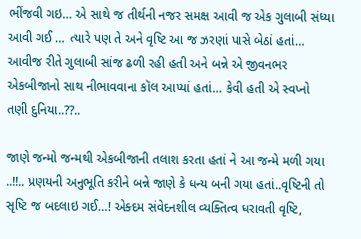ભીંજવી ગઇ… એ સાથે જ તીર્થની નજર સમક્ષ આવી જ એક ગુલાબી સંધ્યા આવી ગઈ … ત્યારે પણ તે અને વૃષ્ટિ આ જ ઝરણાં પાસે બેઠાં હતાં… આવીજ રીતે ગુલાબી સાંજ ઢળી રહી હતી અને બન્ને એ જીવનભર એકબીજાનો સાથ નીભાવવાના કૉલ આપ્યાં હતાં… કેવી હતી એ સ્વપ્નો તણી દુનિયા..??..

જાણે જન્મો જન્મથી એકબીજાની તલાશ કરતા હતાં ને આ જન્મે મળી ગયા ..!!.. પ્રણયની અનુભૂતિ કરીને બન્ને જાણે કે ધન્ય બની ગયા હતાં..વૃષ્ટિની તો સૃષ્ટિ જ બદલાઇ ગઈ…! એક્દમ સંવેદનશીલ વ્યક્તિત્વ ધરાવતી વૃષ્ટિ,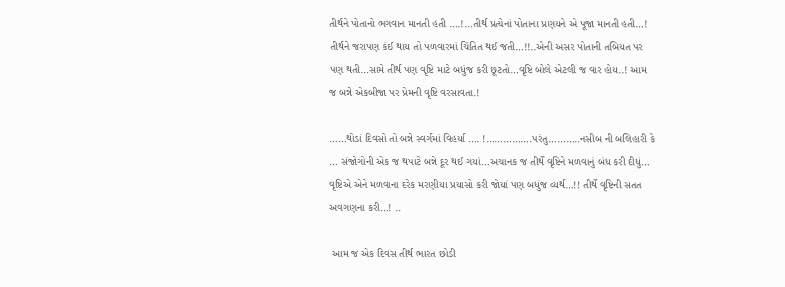તીર્થને પોતાનો ભગવાન માનતી હતી ….!…તીર્થ પ્રત્યેનાં પોતાના પ્રણયને એ પૂજા માનતી હતી…! તીર્થને જરાપણ કંઈ થાય તો પળવારમાં ચિંતિત થઈ જતી…!!..એની અસર પોતાની તબિયત પર પણ થતી…સામે તીર્થ પણ વૃષ્ટિ માટે બધુંજ કરી છૂટતો…વૃષ્ટિ બોલે એટલી જ વાર હોય..! આમ જ બન્ને એકબીજા પર પ્રેમની વૃષ્ટિ વરસાવતા.!

……થોડાં દિવસો તો બન્ને સ્વર્ગમાં વિહર્યા …. !…………….પરંતુ………..નસીબ ની બલિહારી કે … સંજોગોની એક જ થપાટે બન્ને દૂર થઈ ગયાં…અચાનક જ તીર્થે વૃષ્ટિને મળવાનું બંધ કરી દીધું… વૃષ્ટિએ એને મળવાના દરેક મરણીયા પ્રયાસો કરી જોયાં પણ બધુંજ વ્યર્થ…!! તીર્થે વૃષ્ટિની સતત અવગણના કરી…! ..

 આમ જ એક દિવસ તીર્થ ભારત છોડી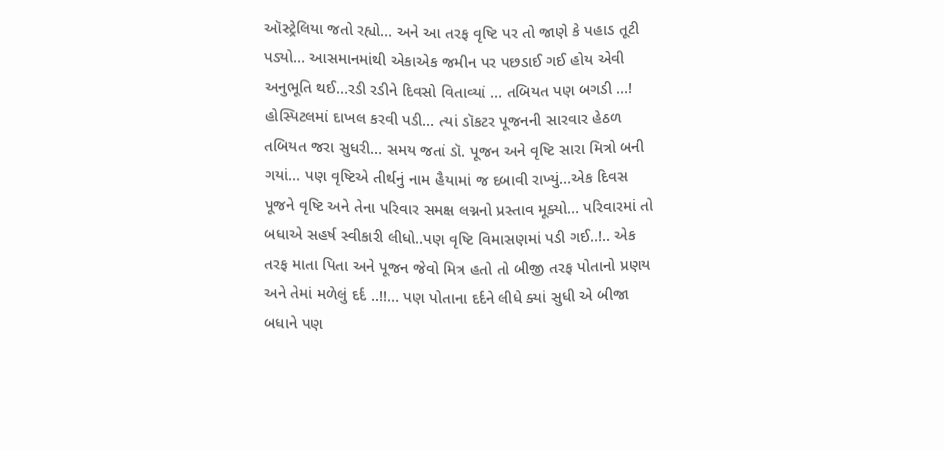ઑસ્ટ્રેલિયા જતો રહ્યો… અને આ તરફ વૃષ્ટિ પર તો જાણે કે પહાડ તૂટી પડ્યો… આસમાનમાંથી એકાએક જમીન પર પછડાઈ ગઈ હોય એવી અનુભૂતિ થઈ…રડી રડીને દિવસો વિતાવ્યાં … તબિયત પણ બગડી …! હોસ્પિટલમાં દાખલ કરવી પડી… ત્યાં ડૉકટર પૂજનની સારવાર હેઠળ તબિયત જરા સુધરી… સમય જતાં ડૉ. પૂજન અને વૃષ્ટિ સારા મિત્રો બની ગયાં… પણ વૃષ્ટિએ તીર્થનું નામ હૈયામાં જ દબાવી રાખ્યું…એક દિવસ પૂજને વૃષ્ટિ અને તેના પરિવાર સમક્ષ લગ્નનો પ્રસ્તાવ મૂક્યો… પરિવારમાં તો બધાએ સહર્ષ સ્વીકારી લીધો..પણ વૃષ્ટિ વિમાસણમાં પડી ગઈ..!.. એક તરફ માતા પિતા અને પૂજન જેવો મિત્ર હતો તો બીજી તરફ પોતાનો પ્રણય અને તેમાં મળેલું દર્દ ..!!… પણ પોતાના દર્દને લીધે ક્યાં સુધી એ બીજા બધાને પણ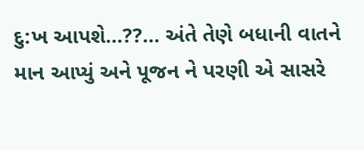દુ:ખ આપશે…??… અંતે તેણે બધાની વાતને માન આપ્યું અને પૂજન ને પરણી એ સાસરે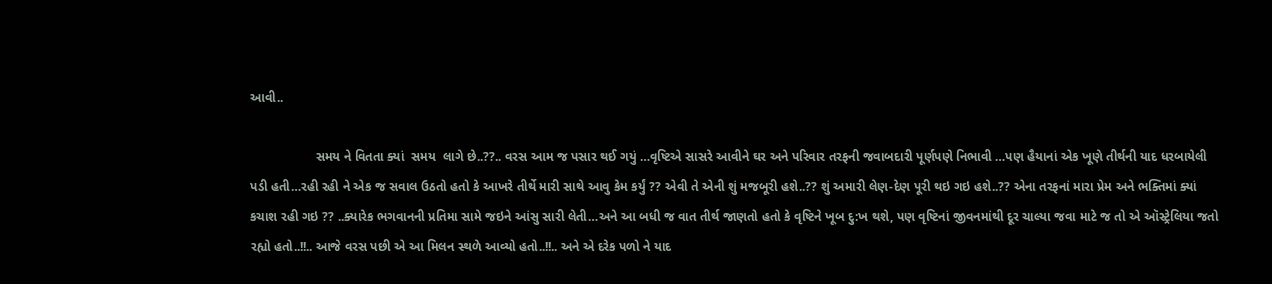આવી..

                  સમય ને વિતતા ક્યાં  સમય  લાગે છે..??.. વરસ આમ જ પસાર થઈ ગયું …વૃષ્ટિએ સાસરે આવીને ઘર અને પરિવાર તરફની જવાબદારી પૂર્ણપણે નિભાવી …પણ હૈયાનાં એક ખૂણે તીર્થની યાદ ધરબાયેલી પડી હતી…રહી રહી ને એક જ સવાલ ઉઠતો હતો કે આખરે તીર્થે મારી સાથે આવુ કેમ કર્યું ?? એવી તે એની શું મજબૂરી હશે..?? શું અમારી લેણ-દેણ પૂરી થઇ ગઇ હશે..?? એના તરફનાં મારા પ્રેમ અને ભક્તિમાં ક્યાં કચાશ રહી ગઇ ?? ..ક્યારેક ભગવાનની પ્રતિમા સામે જઇને આંસુ સારી લેતી…અને આ બધી જ વાત તીર્થ જાણતો હતો કે વૃષ્ટિને ખૂબ દુ:ખ થશે, પણ વૃષ્ટિનાં જીવનમાંથી દૂર ચાલ્યા જવા માટે જ તો એ ઑસ્ટ્રેલિયા જતો રહ્યો હતો..!!.. આજે વરસ પછી એ આ મિલન સ્થળે આવ્યો હતો..!!.. અને એ દરેક પળો ને યાદ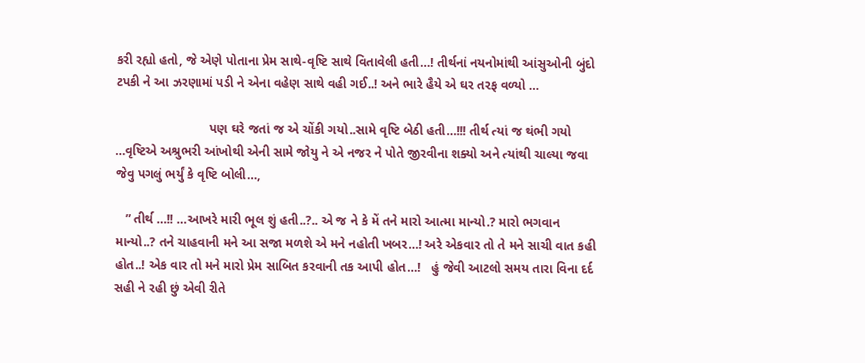કરી રહ્યો હતો, જે એણે પોતાના પ્રેમ સાથે-વૃષ્ટિ સાથે વિતાવેલી હતી…! તીર્થનાં નયનોમાંથી આંસુઓની બુંદો ટપકી ને આ ઝરણામાં પડી ને એના વહેણ સાથે વહી ગઈ..! અને ભારે હૈયે એ ઘર તરફ વળ્યો …

                          પણ ઘરે જતાં જ એ ચોંકી ગયો..સામે વૃષ્ટિ બેઠી હતી…!!! તીર્થ ત્યાં જ થંભી ગયો …વૃષ્ટિએ અશ્રુભરી આંખોથી એની સામે જોયુ ને એ નજર ને પોતે જીરવીના શક્યો અને ત્યાંથી ચાલ્યા જવા જેવુ પગલું ભર્યું કે વૃષ્ટિ બોલી…,

   ” તીર્થ …!! …આખરે મારી ભૂલ શું હતી..?.. એ જ ને કે મેં તને મારો આત્મા માન્યો.? મારો ભગવાન માન્યો..? તને ચાહવાની મને આ સજા મળશે એ મને નહોતી ખબર…! અરે એકવાર તો તે મને સાચી વાત કહી હોત..! એક વાર તો મને મારો પ્રેમ સાબિત કરવાની તક આપી હોત…!   હું જેવી આટલો સમય તારા વિના દર્દ સહી ને રહી છું એવી રીતે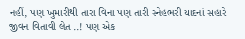નહીં, પણ ખુમારીથી તારા વિના પણ તારી સ્નેહભરી યાદનાં સહારે જીવન વિતાવી લેત ..! પણ એક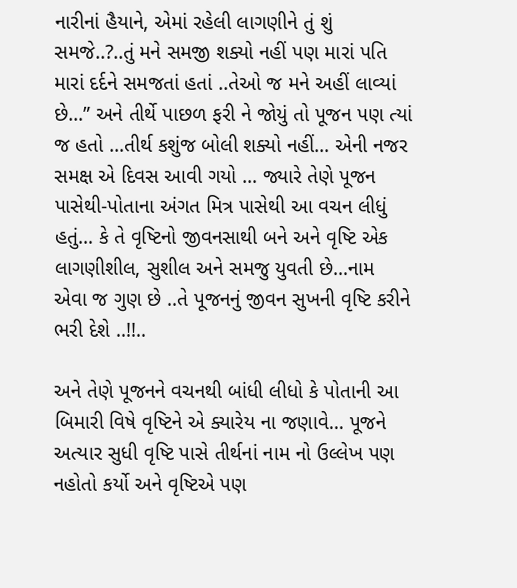નારીનાં હૈયાને, એમાં રહેલી લાગણીને તું શું સમજે..?..તું મને સમજી શક્યો નહીં પણ મારાં પતિ મારાં દર્દને સમજતાં હતાં ..તેઓ જ મને અહીં લાવ્યાં છે…” અને તીર્થે પાછળ ફરી ને જોયું તો પૂજન પણ ત્યાં જ હતો …તીર્થ કશુંજ બોલી શક્યો નહીં… એની નજર સમક્ષ એ દિવસ આવી ગયો … જ્યારે તેણે પૂજન પાસેથી-પોતાના અંગત મિત્ર પાસેથી આ વચન લીધું હતું… કે તે વૃષ્ટિનો જીવનસાથી બને અને વૃષ્ટિ એક લાગણીશીલ, સુશીલ અને સમજુ યુવતી છે…નામ એવા જ ગુણ છે ..તે પૂજનનું જીવન સુખની વૃષ્ટિ કરીને ભરી દેશે ..!!..

અને તેણે પૂજનને વચનથી બાંધી લીધો કે પોતાની આ બિમારી વિષે વૃષ્ટિને એ ક્યારેય ના જણાવે… પૂજને અત્યાર સુધી વૃષ્ટિ પાસે તીર્થનાં નામ નો ઉલ્લેખ પણ નહોતો કર્યો અને વૃષ્ટિએ પણ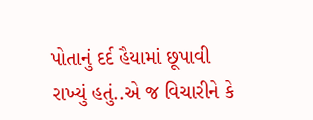પોતાનું દર્દ હૈયામાં છૂપાવી રાખ્યું હતું..એ જ વિચારીને કે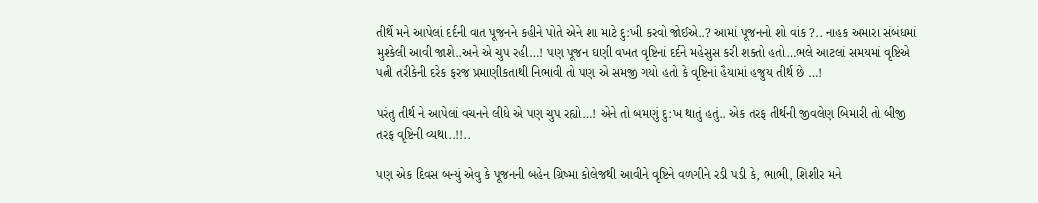તીર્થે મને આપેલાં દર્દની વાત પૂજનને કહીને પોતે એને શા માટે દુ:ખી કરવો જોઈએ..? આમાં પૂજનનો શો વાંક ?.. નાહક અમારા સંબંધમાં મુશ્કેલી આવી જાશે..અને એ ચુપ રહી…! પણ પૂજન ઘણી વખત વૃષ્ટિનાં દર્દને મહેસુસ કરી શક્તો હતો…ભલે આટલાં સમયમાં વૃષ્ટિએ પત્ની તરીકેની દરેક ફરજ પ્રમાણીકતાથી નિભાવી તો પણ એ સમજી ગયો હતો કે વૃષ્ટિનાં હૈયામાં હજુય તીર્થ છે …!

પરંતુ તીર્થ ને આપેલાં વચનને લીધે એ પણ ચુપ રહ્યો…! એને તો બમણું દુ:ખ થાતું હતું.. એક તરફ તીર્થની જીવલેણ બિમારી તો બીજી તરફ વૃષ્ટિની વ્યથા..!!..

પણ એક દિવસ બન્યું એવુ કે પૂજનની બહેન ગ્રિષ્મા કોલેજથી આવીને વૃષ્ટિને વળગીને રડી પડી કે, ભાભી, શિશીર મને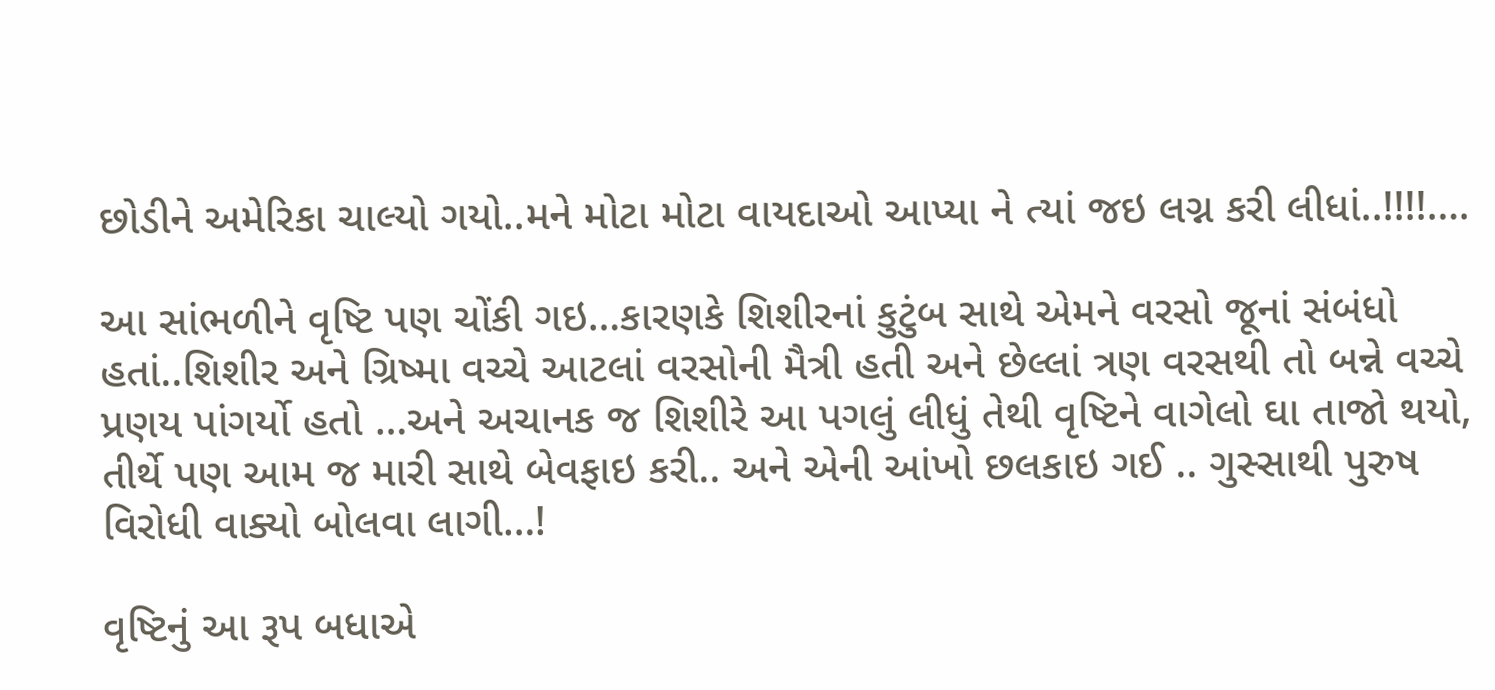છોડીને અમેરિકા ચાલ્યો ગયો..મને મોટા મોટા વાયદાઓ આપ્યા ને ત્યાં જઇ લગ્ન કરી લીધાં..!!!!….

આ સાંભળીને વૃષ્ટિ પણ ચોંકી ગઇ…કારણકે શિશીરનાં કુટુંબ સાથે એમને વરસો જૂનાં સંબંધો હતાં..શિશીર અને ગ્રિષ્મા વચ્ચે આટલાં વરસોની મૈત્રી હતી અને છેલ્લાં ત્રણ વરસથી તો બન્ને વચ્ચે પ્રણય પાંગર્યો હતો …અને અચાનક જ શિશીરે આ પગલું લીધું તેથી વૃષ્ટિને વાગેલો ઘા તાજો થયો, તીર્થે પણ આમ જ મારી સાથે બેવફાઇ કરી.. અને એની આંખો છલકાઇ ગઈ .. ગુસ્સાથી પુરુષ વિરોધી વાક્યો બોલવા લાગી…!

વૃષ્ટિનું આ રૂપ બધાએ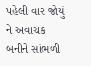પહેલી વાર જોયું ને અવાચક બનીને સાંભળી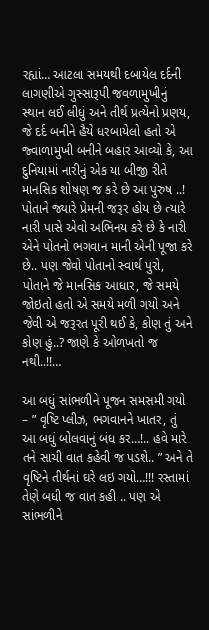રહ્યાં… આટલા સમયથી દબાયેલ દર્દની લાગણીએ ગુસ્સારૂપી જવળામુખીનું સ્થાન લઈ લીધું અને તીર્થ પ્રત્યેનો પ્રણય, જે દર્દ બનીને હૈયે ધરબાયેલો હતો એ જ્વાળામુખી બનીને બહાર આવ્યો કે, આ દુનિયામાં નારીનું એક યા બીજી રીતે માનસિક શોષણ જ કરે છે આ પુરુષ ..! પોતાને જ્યારે પ્રેમની જરૂર હોય છે ત્યારે નારી પાસે એવો અભિનય કરે છે કે નારી એને પોતનો ભગવાન માની એની પૂજા કરે છે.. પણ જેવો પોતાનો સ્વાર્થ પુરો, પોતાને જે માનસિક આધાર, જે સમયે જોઇતો હતો એ સમયે મળી ગયો અને જેવી એ જરૂરત પૂરી થઈ કે, કોણ તું અને કોણ હું..? જાણે કે ઓળખતો જ નથી..!!…

આ બધું સાંભળીને પૂજન સમસમી ગયો – ” વૃષ્ટિ પ્લીઝ, ભગવાનને ખાતર, તું આ બધું બોલવાનું બંધ કર…!.. હવે મારે તને સાચી વાત કહેવી જ પડશે.. ” અને તે વૃષ્ટિને તીર્થનાં ઘરે લઇ ગયો…!!! રસ્તામાં તેણે બધી જ વાત કહી .. પણ એ સાંભળીને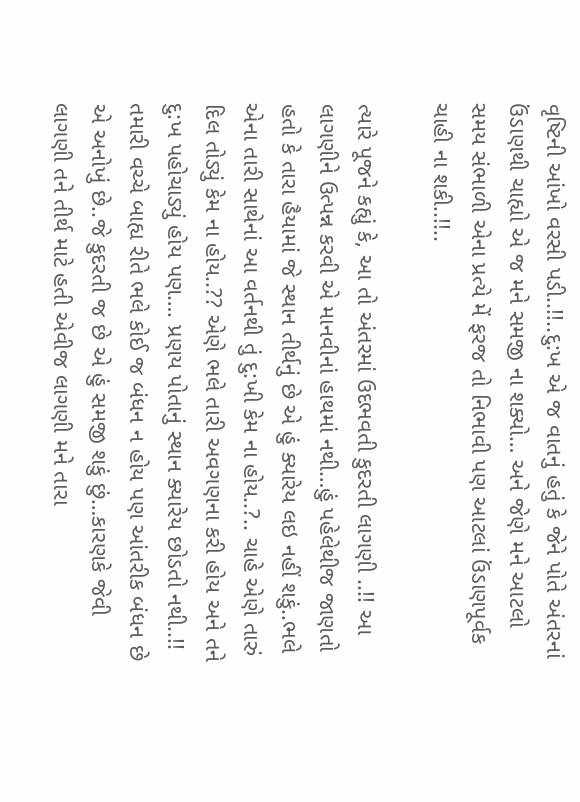વૃષ્ટિની આંખો વરસી પડી..!!..દુ:ખ એ જ વાતનું હતું કે જેને પોતે અંતરનાં ઉંડાણથી ચાહ્યો એ જ મને સમજી ના શક્યો… અને જેણે મને આટલો સમય સંભાળી એના પ્રત્યે મેં ફરજ તો નિભાવી પણ આટલાં ઉંડાણપૂર્વક ચાહી ના શકી..!!..

ત્યારે પૂજને કહ્યું કે, આ તો અંતરમાં ઉદભવતી કુદરતી લાગણી ..!! આ લાગણીને ઉત્પન્ન કરવી એ માનવીનાં હાથમાં નથી…હું પહેલેથીજ જાણતો હતો કે તારા હૈયામાં જે સ્થાન તીર્થનું છે એ હું ક્યારેય લઇ નહીં શકું..ભલે એના તારી સાથેનાં આ વર્તનથી તું દુ:ખી કેમ ના હોય..?.. ચાહે એણે તારું દિલ તોડ્યું કેમ ના હોય..?? એણે ભલે તારી અવગણના કરી હોય અને તને દુ:ખ પહોચાડ્યું હોય પણ…. પ્રણય પોતાનું સ્થાન ક્યારેય છોડતો નથી..!! તમારી વચ્ચે બાહ્ય રીતે ભલે કોઈ જ બંધન ન હોય પણ આંતરીક બંધન છે એ અનોખું છે..જે કુદરતી જ છે એ હું સમજી શકું છું…કારણકે જેવી લાગણી તને તીર્થ માટે હતી એવીજ લાગણી મને તારા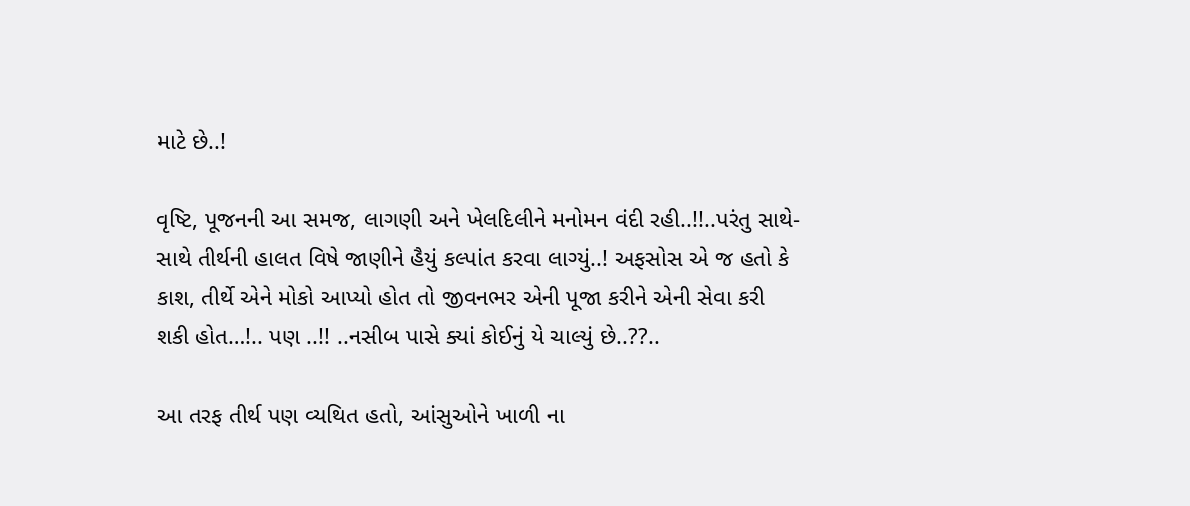માટે છે..!

વૃષ્ટિ, પૂજનની આ સમજ, લાગણી અને ખેલદિલીને મનોમન વંદી રહી..!!..પરંતુ સાથે-સાથે તીર્થની હાલત વિષે જાણીને હૈયું કલ્પાંત કરવા લાગ્યું..! અફસોસ એ જ હતો કે કાશ, તીર્થે એને મોકો આપ્યો હોત તો જીવનભર એની પૂજા કરીને એની સેવા કરી શકી હોત…!.. પણ ..!! ..નસીબ પાસે ક્યાં કોઈનું યે ચાલ્યું છે..??..

આ તરફ તીર્થ પણ વ્યથિત હતો, આંસુઓને ખાળી ના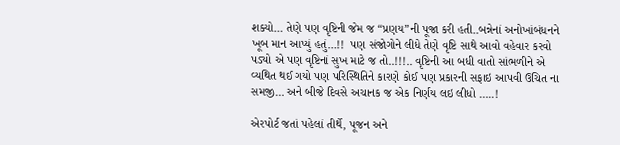શક્યો… તેણે પણ વૃષ્ટિની જેમ જ “પ્રણય”ની પૂજા કરી હતી..બન્નેનાં અનોખાંબંધનને ખૂબ માન આપ્યું હતું…!!  પણ સંજોગોને લીધે તેણે વૃષ્ટિ સાથે આવો વહેવાર કરવો પડ્યો એ પણ વૃષ્ટિનાં સુખ માટે જ તો..!!!.. વૃષ્ટિની આ બધી વાતો સાંભળીને એ વ્યથિત થઈ ગયો પણ પરિસ્થિતિને કારણે કોઈ પણ પ્રકારની સફાઇ આપવી ઉચિત ના સમજી… અને બીજે દિવસે અચાનક જ એક નિર્ણય લઇ લીધો …..!

એરપોર્ટ જતાં પહેલાં તીર્થે, પૂજન અને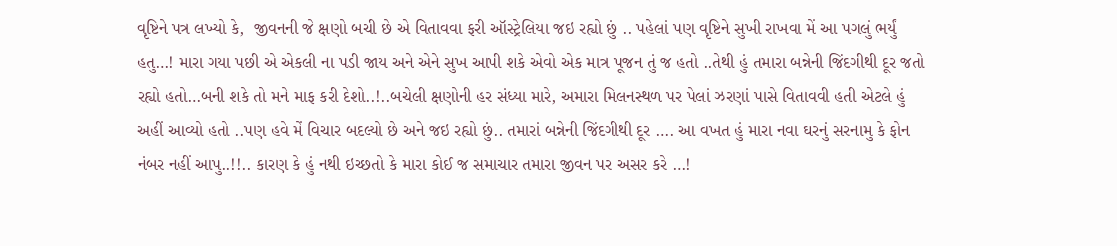વૃષ્ટિને પત્ર લખ્યો કે,  જીવનની જે ક્ષણો બચી છે એ વિતાવવા ફરી ઑસ્ટ્રેલિયા જઇ રહ્યો છું .. પહેલાં પણ વૃષ્ટિને સુખી રાખવા મેં આ પગલું ભર્યું હતુ…! મારા ગયા પછી એ એકલી ના પડી જાય અને એને સુખ આપી શકે એવો એક માત્ર પૂજન તું જ હતો ..તેથી હું તમારા બન્નેની જિંદગીથી દૂર જતો રહ્યો હતો…બની શકે તો મને માફ કરી દેશો..!..બચેલી ક્ષણોની હર સંધ્યા મારે, અમારા મિલનસ્થળ પર પેલાં ઝરણાં પાસે વિતાવવી હતી એટલે હું અહીં આવ્યો હતો ..પણ હવે મેં વિચાર બદલ્યો છે અને જઇ રહ્યો છું.. તમારાં બન્નેની જિંદગીથી દૂર …. આ વખત હું મારા નવા ઘરનું સરનામુ કે ફોન નંબર નહીં આપુ..!!.. કારણ કે હું નથી ઇચ્છતો કે મારા કોઈ જ સમાચાર તમારા જીવન પર અસર કરે …!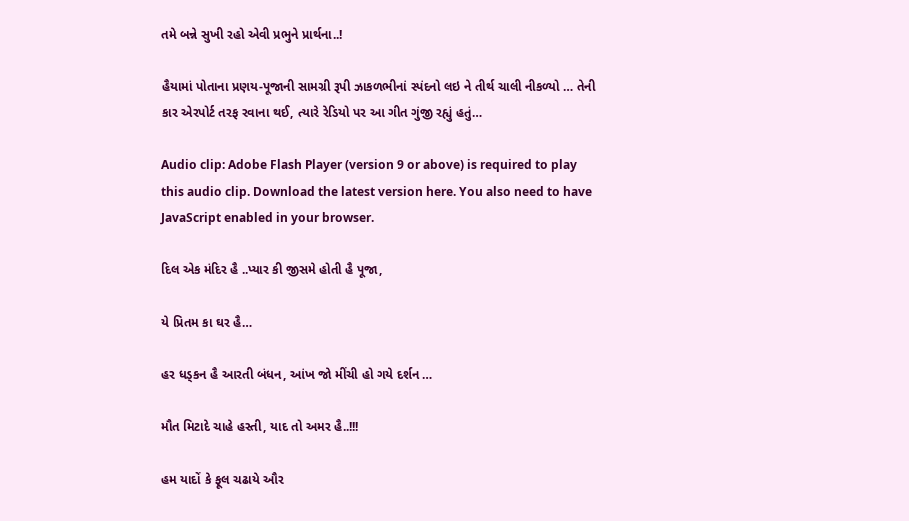તમે બન્ને સુખી રહો એવી પ્રભુને પ્રાર્થના..!

હૈયામાં પોતાના પ્રણય-પૂજાની સામગ્રી રૂપી ઝાકળભીનાં સ્પંદનો લઇ ને તીર્થ ચાલી નીકળ્યો … તેની કાર એરપોર્ટ તરફ રવાના થઈ, ત્યારે રેડિયો પર આ ગીત ગુંજી રહ્યું હતું…

Audio clip: Adobe Flash Player (version 9 or above) is required to play this audio clip. Download the latest version here. You also need to have JavaScript enabled in your browser.

દિલ એક મંદિર હૈ ..પ્યાર કી જીસમે હોતી હૈ પૂજા,

યે પ્રિતમ કા ઘર હૈ…

હર ધડ્કન હૈ આરતી બંધન, આંખ જો મીંચી હો ગયે દર્શન …

મૌત મિટાદે ચાહે હસ્તી, યાદ તો અમર હૈ..!!!

હમ યાદોં કે ફૂલ ચઢાયે ઔર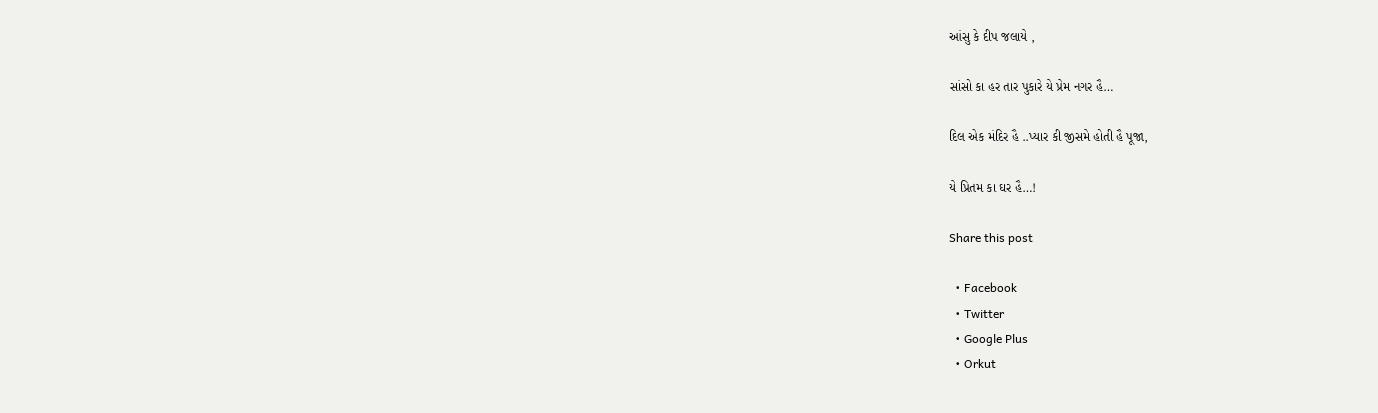આંસુ કે દીપ જલાયે ,

સાંસો કા હર તાર પુકારે યે પ્રેમ નગર હૈ…

દિલ એક મંદિર હૈ ..પ્યાર કી જીસમે હોતી હૈ પૂજા,

યે પ્રિતમ કા ઘર હૈ…!

Share this post

  • Facebook
  • Twitter
  • Google Plus
  • Orkut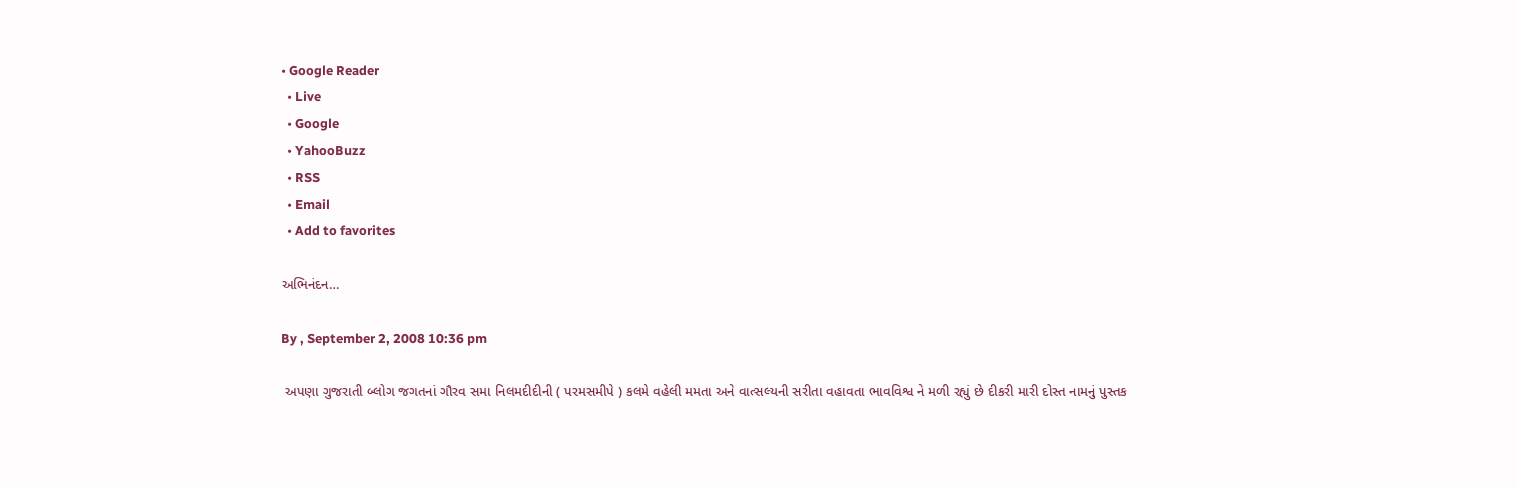• Google Reader
  • Live
  • Google
  • YahooBuzz
  • RSS
  • Email
  • Add to favorites

અભિનંદન…

By , September 2, 2008 10:36 pm

 અપણા ગુજરાતી બ્લોગ જગતનાં ગૌરવ સમા નિલમદીદીની ( પરમસમીપે ) કલમે વહેલી મમતા અને વાત્સલ્યની સરીતા વહાવતા ભાવવિશ્વ ને મળી રહ્યું છે દીકરી મારી દોસ્ત નામનું પુસ્તક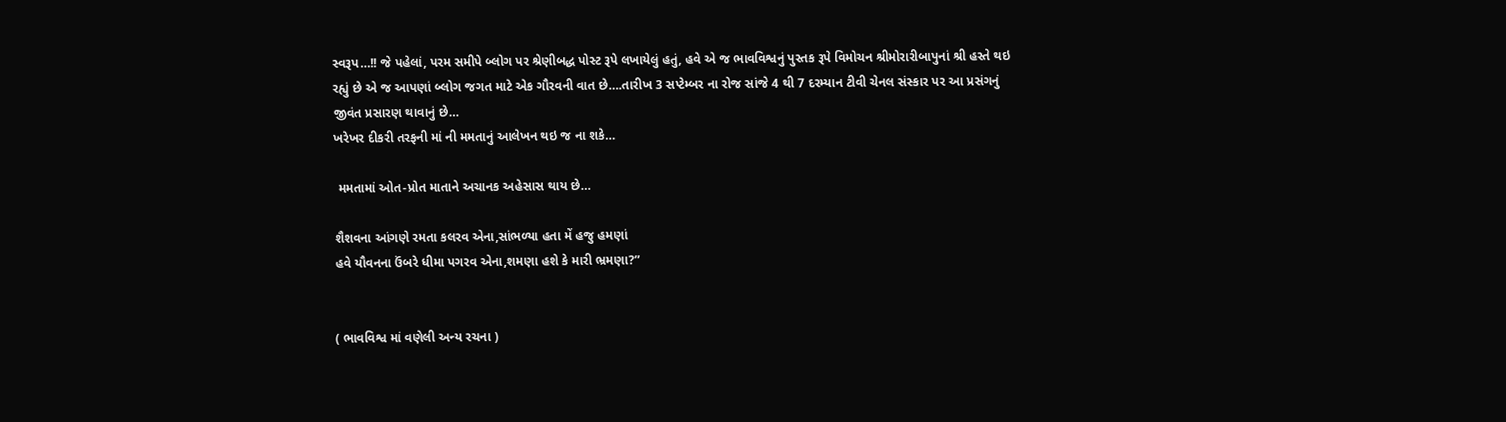સ્વરૂપ…!! જે પહેલાં, પરમ સમીપે બ્લોગ પર શ્રેણીબદ્ધ પોસ્ટ રૂપે લખાયેલું હતું, હવે એ જ ભાવવિશ્વનું પુસ્તક રૂપે વિમોચન શ્રીમોરારીબાપુનાં શ્રી હસ્તે થઇ રહ્યું છે એ જ આપણાં બ્લોગ જગત માટે એક ગૌરવની વાત છે….તારીખ 3 સપ્ટેમ્બર ના રોજ સાંજે 4 થી 7 દરમ્યાન ટીવી ચેનલ સંસ્કાર પર આ પ્રસંગનું જીવંત પ્રસારણ થાવાનું છે…
ખરેખર દીકરી તરફની માં ની મમતાનું આલેખન થઇ જ ના શકે…

 મમતામાં ઓત-પ્રોત માતાને અચાનક અહેસાસ થાય છે…

શૈશવના આંગણે રમતા કલરવ એના,સાંભળ્યા હતા મેં હજુ હમણાં
હવે યૌવનના ઉંબરે ધીમા પગરવ એના,શમણા હશે કે મારી ભ્રમણા?”


( ભાવવિશ્વ માં વણેલી અન્ય રચના )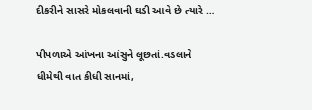દીકરીને સાસરે મોકલવાની ઘડી આવે છે ત્યારે …

પીપળાએ આંખના આંસુને લૂછતાં.વડલાને ધીમેથી વાત કીધી સાનમાં,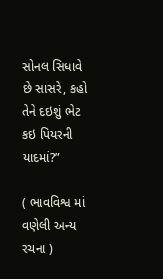સોનલ સિધાવે છે સાસરે, કહો તેને દઇશું ભેટ કઇ પિયરની યાદમાં?”

( ભાવવિશ્વ માં વણેલી અન્ય રચના )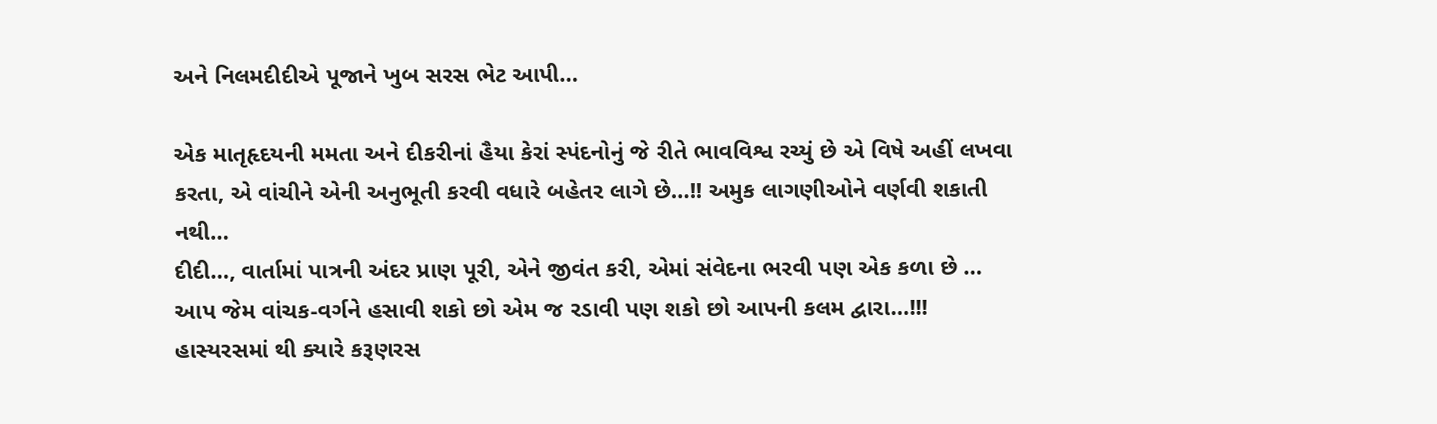અને નિલમદીદીએ પૂજાને ખુબ સરસ ભેટ આપી…

એક માતૃહૃદયની મમતા અને દીકરીનાં હૈયા કેરાં સ્પંદનોનું જે રીતે ભાવવિશ્વ રચ્યું છે એ વિષે અહીં લખવા કરતા, એ વાંચીને એની અનુભૂતી કરવી વધારે બહેતર લાગે છે…!! અમુક લાગણીઓને વર્ણવી શકાતી નથી…
દીદી…, વાર્તામાં પાત્રની અંદર પ્રાણ પૂરી, એને જીવંત કરી, એમાં સંવેદના ભરવી પણ એક કળા છે … આપ જેમ વાંચક-વર્ગને હસાવી શકો છો એમ જ રડાવી પણ શકો છો આપની કલમ દ્વારા…!!! હાસ્યરસમાં થી ક્યારે કરૂણરસ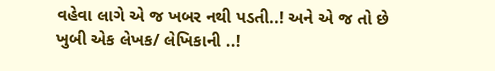વહેવા લાગે એ જ ખબર નથી પડતી..! અને એ જ તો છે ખુબી એક લેખક/ લેખિકાની ..!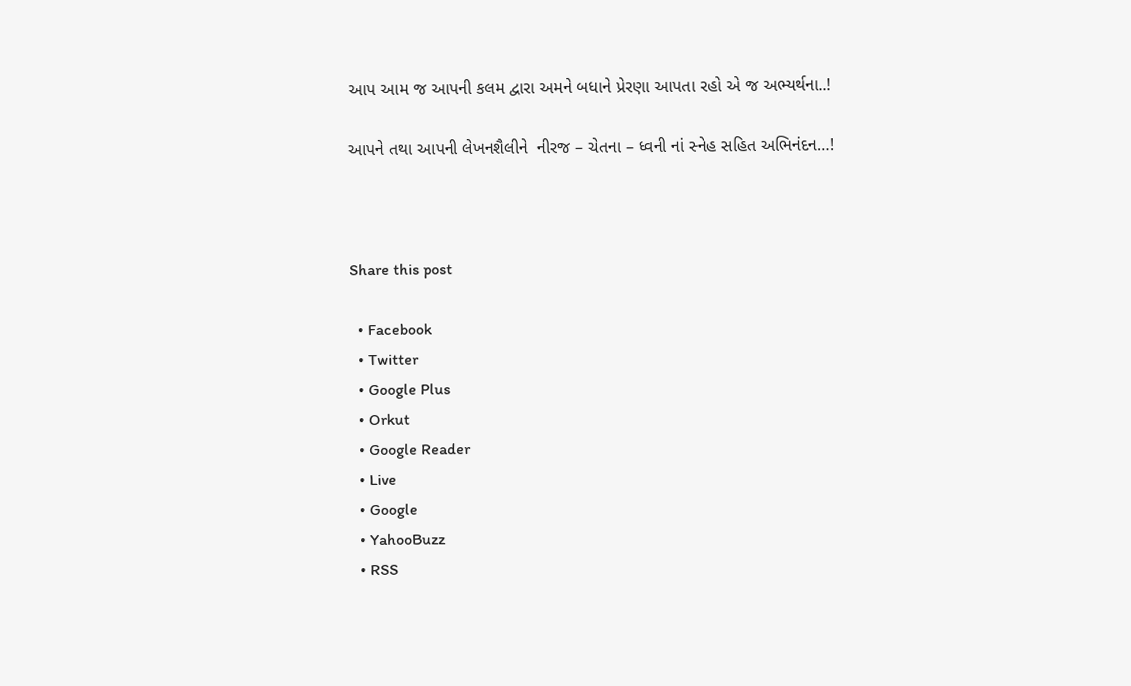આપ આમ જ આપની કલમ દ્વારા અમને બધાને પ્રેરણા આપતા રહો એ જ અભ્યર્થના..!

આપને તથા આપની લેખનશૈલીને  નીરજ – ચેતના – ધ્વની નાં સ્નેહ સહિત અભિનંદન…!



Share this post

  • Facebook
  • Twitter
  • Google Plus
  • Orkut
  • Google Reader
  • Live
  • Google
  • YahooBuzz
  • RSS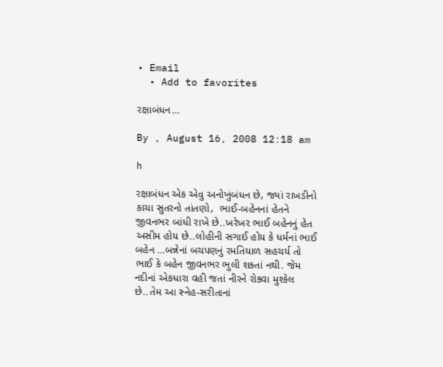• Email
  • Add to favorites

રક્ષાબંધન…

By , August 16, 2008 12:18 am

h

રક્ષાબંધન એક એવુ અનોખુંબંધન છે, જ્યાં રાખડીનો કાચા સુતરનો તાંતણો,  ભાઈ-બહેનનાં હેતને જીવનભર બાંધી રાખે છે..ખરેખર ભાઈ બહેનનું હેત અસીમ હોય છે..લોહીની સગાઈ હોય કે ધર્મનાં ભાઈ બહેન …બન્નેનાં બચપણનું રમતિયાળ સહચર્ય તો ભાઈ કે બહેન જીવનભર ભુલી શક્તાં નથી. જેમ નદીનાં એકધારા વહી જતાં નીરને રોક્વા મુશ્કેલ છે..તેમ આ સ્નેહ-સરીતાનાં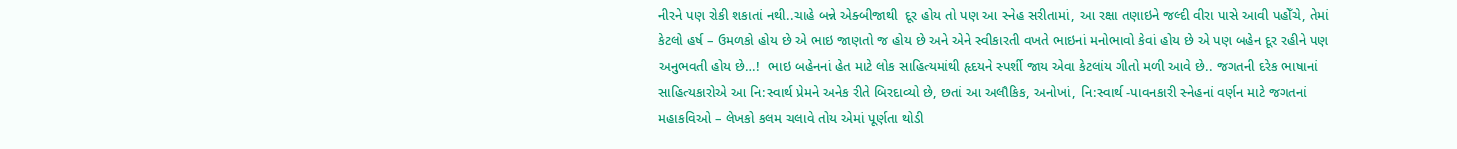નીરને પણ રોકી શકાતાં નથી..ચાહે બન્ને એક્બીજાથી  દૂર હોય તો પણ આ સ્નેહ સરીતામાં, આ રક્ષા તણાઇને જલ્દી વીરા પાસે આવી પહોઁચે, તેમાં કેટલો હર્ષ – ઉમળકો હોય છે એ ભાઇ જાણતો જ હોય છે અને એને સ્વીકારતી વખતે ભાઇનાં મનોભાવો કેવાં હોય છે એ પણ બહેન દૂર રહીને પણ અનુભવતી હોય છે…!  ભાઇ બહેનનાં હેત માટે લોક સાહિત્યમાંથી હૃદયને સ્પર્શી જાય એવા કેટલાંય ગીતો મળી આવે છે.. જગતની દરેક ભાષાનાં સાહિત્યકારોએ આ નિ:સ્વાર્થ પ્રેમને અનેક રીતે બિરદાવ્યો છે, છતાં આ અલૌકિક, અનોખાં, નિ:સ્વાર્થ -પાવનકારી સ્નેહનાં વર્ણન માટે જગતનાં મહાકવિઓ – લેખકો કલમ ચલાવે તોય એમાં પૂર્ણતા થોડી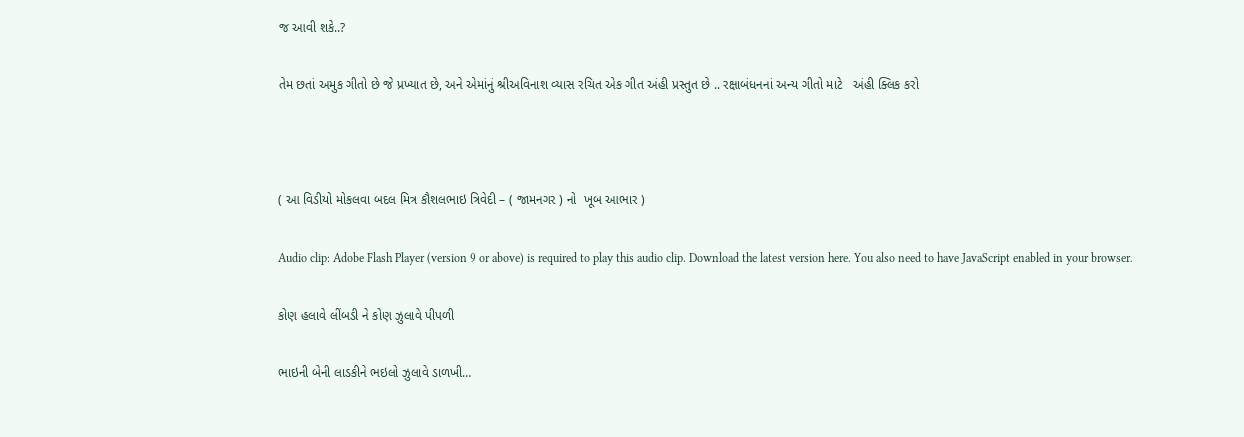જ આવી શકે..?

તેમ છતાં અમુક ગીતો છે જે પ્રખ્યાત છે, અને એમાંનું શ્રીઅવિનાશ વ્યાસ રચિત એક ગીત અંહી પ્રસ્તુત છે .. રક્ષાબંધનનાં અન્ય ગીતો માટે   અંહી ક્લિક કરો



( આ વિડીયો મોકલવા બદલ મિત્ર કૌશલભાઇ ત્રિવેદી – ( જામનગર ) નો  ખૂબ આભાર )

Audio clip: Adobe Flash Player (version 9 or above) is required to play this audio clip. Download the latest version here. You also need to have JavaScript enabled in your browser.

કોણ હલાવે લીંબડી ને કોણ ઝુલાવે પીપળી

ભાઇની બેની લાડકીને ભઇલો ઝુલાવે ડાળખી…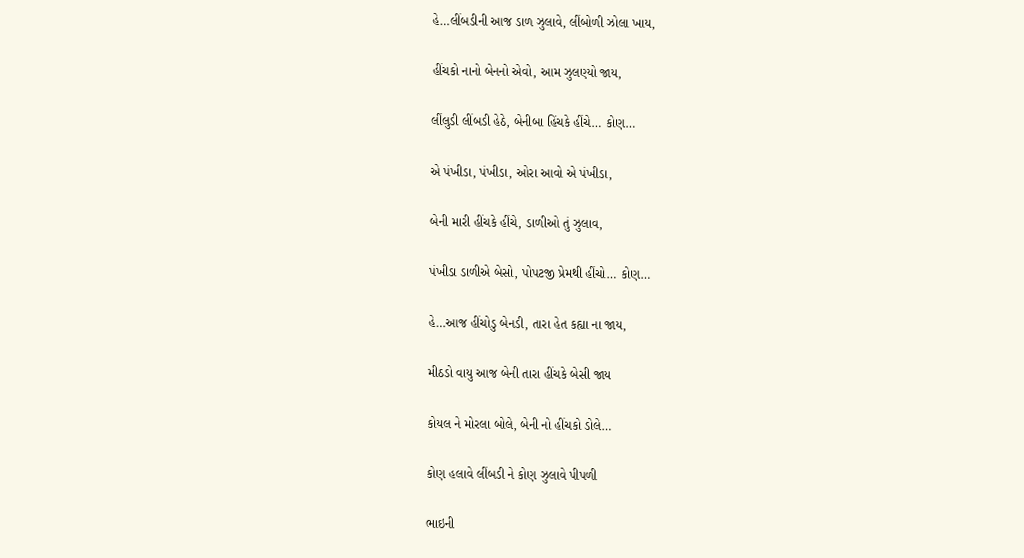હે…લીંબડીની આજ ડાળ ઝુલાવે, લીંબોળી ઝોલા ખાય,

હીંચકો નાનો બેનનો એવો, આમ ઝુલણ્યો જાય,

લીંલુડી લીંબડી હેઠે, બેનીબા હિંચકે હીંચે… કોણ…

એ પંખીડા, પંખીડા, ઓરા આવો એ પંખીડા,

બેની મારી હીંચકે હીંચે, ડાળીઓ તું ઝુલાવ,

પંખીડા ડાળીએ બેસો, પોપટજી પ્રેમથી હીંચો… કોણ…

હે…આજ હીંચોડુ બેનડી, તારા હેત કહ્યા ના જાય,

મીઠડો વાયુ આજ બેની તારા હીંચકે બેસી જાય

કોયલ ને મોરલા બોલે, બેની નો હીંચકો ડોલે…

કોણ હલાવે લીંબડી ને કોણ ઝુલાવે પીપળી

ભાઇની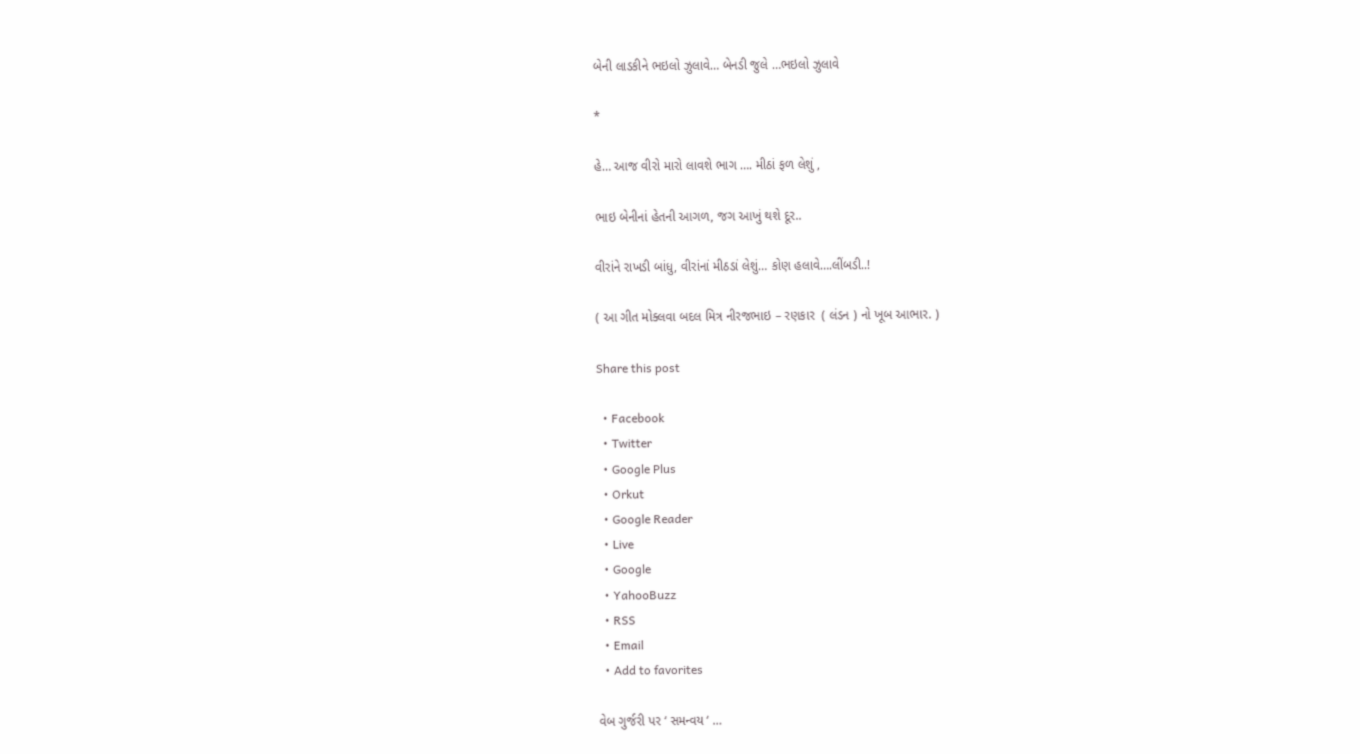બેની લાડકીને ભઇલો ઝુલાવે… બેનડી જુલે …ભઇલો ઝુલાવે

*

હે… આજ વીરો મારો લાવશે ભાગ …. મીઠાં ફળ લેશું ,

ભાઇ બેનીનાં હેતની આગળ, જગ આખું થશે દૂર..

વીરાંને રાખડી બાંધુ, વીરાંનાં મીઠડાં લેશું… કોણ હલાવે….લીંબડી..!

( આ ગીત મોક્લવા બદલ મિત્ર નીરજભાઇ – રણકાર  ( લંડન ) નો ખૂબ આભાર. )

Share this post

  • Facebook
  • Twitter
  • Google Plus
  • Orkut
  • Google Reader
  • Live
  • Google
  • YahooBuzz
  • RSS
  • Email
  • Add to favorites

વેબ ગુર્જરી પર ‘ સમન્વય ‘ …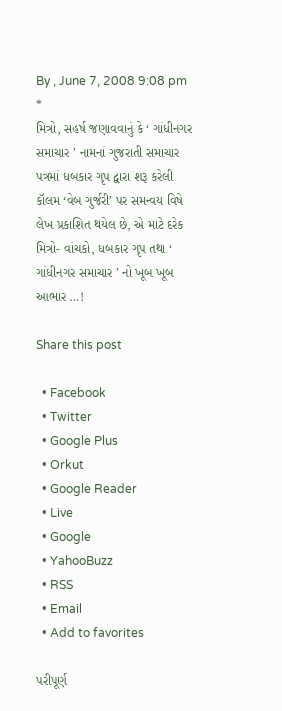By , June 7, 2008 9:08 pm
*
મિત્રો, સહર્ષ જણાવવાનું કે ‘ ગાંધીનગર સમાચાર ’ નામનાં ગુજરાતી સમાચાર પત્રમાં ધબકાર ગૃપ દ્વારા શરૂ કરેલી કૉલમ ‘વેબ ગુર્જરી’ પર સમન્વય વિષે લેખ પ્રકાશિત થયેલ છે, એ માટે દરેક મિત્રો- વાંચકો, ધબકાર ગૃપ તથા ‘ ગાંધીનગર સમાચાર ’ નો ખૂબ ખૂબ આભાર …!

Share this post

  • Facebook
  • Twitter
  • Google Plus
  • Orkut
  • Google Reader
  • Live
  • Google
  • YahooBuzz
  • RSS
  • Email
  • Add to favorites

પરીપૂર્ણ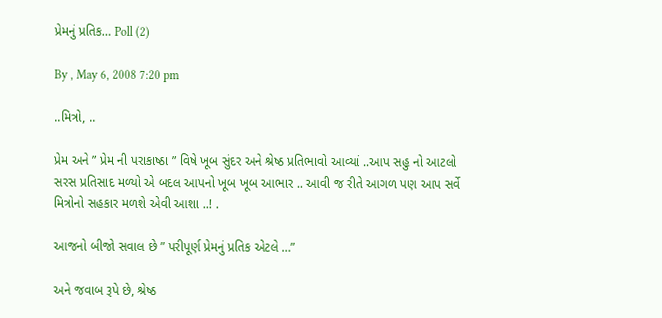પ્રેમનું પ્રતિક… Poll (2)

By , May 6, 2008 7:20 pm

..મિત્રો, ..

પ્રેમ અને ” પ્રેમ ની પરાકાષ્ઠા ” વિષે ખૂબ સુંદર અને શ્રેષ્ઠ પ્રતિભાવો આવ્યાં ..આપ સહુ નો આટલો સરસ પ્રતિસાદ મળ્યો એ બદલ આપનો ખૂબ ખૂબ આભાર .. આવી જ રીતે આગળ પણ આપ સર્વે મિત્રોનો સહકાર મળશે એવી આશા ..! .

આજનો બીજો સવાલ છે ” પરીપૂર્ણ પ્રેમનું પ્રતિક એટલે …”

અને જવાબ રૂપે છે, શ્રેષ્ઠ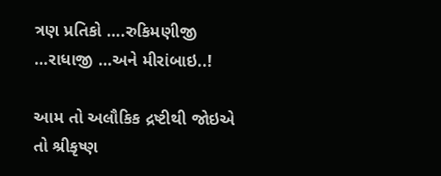ત્રણ પ્રતિકો ….રુકિમણીજી …રાધાજી …અને મીરાંબાઇ..!

આમ તો અલૌકિક દ્રષ્ટીથી જોઇએ તો શ્રીકૃષ્ણ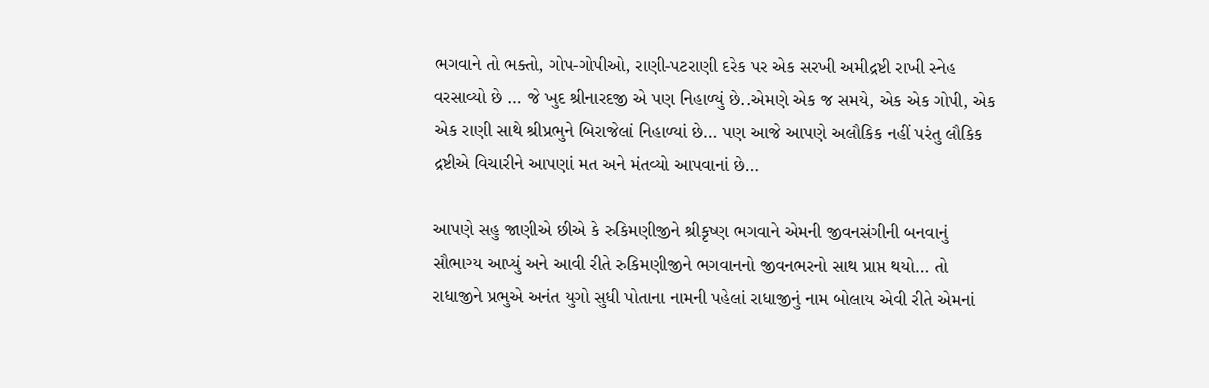ભગવાને તો ભક્તો, ગોપ-ગોપીઓ, રાણી-પટરાણી દરેક પર એક સરખી અમીદ્રષ્ટી રાખી સ્નેહ વરસાવ્યો છે … જે ખુદ શ્રીનારદજી એ પણ નિહાળ્યું છે..એમણે એક જ સમયે, એક એક ગોપી, એક એક રાણી સાથે શ્રીપ્રભુને બિરાજેલાં નિહાળ્યાં છે… પણ આજે આપણે અલૌકિક નહીં પરંતુ લૌકિક દ્રષ્ટીએ વિચારીને આપણાં મત અને મંતવ્યો આપવાનાં છે…

આપણે સહુ જાણીએ છીએ કે રુકિમણીજીને શ્રીકૃષ્ણ ભગવાને એમની જીવનસંગીની બનવાનું સૌભાગ્ય આપ્યું અને આવી રીતે રુકિમણીજીને ભગવાનનો જીવનભરનો સાથ પ્રાપ્ત થયો… તો રાધાજીને પ્રભુએ અનંત યુગો સુધી પોતાના નામની પહેલાં રાધાજીનું નામ બોલાય એવી રીતે એમનાં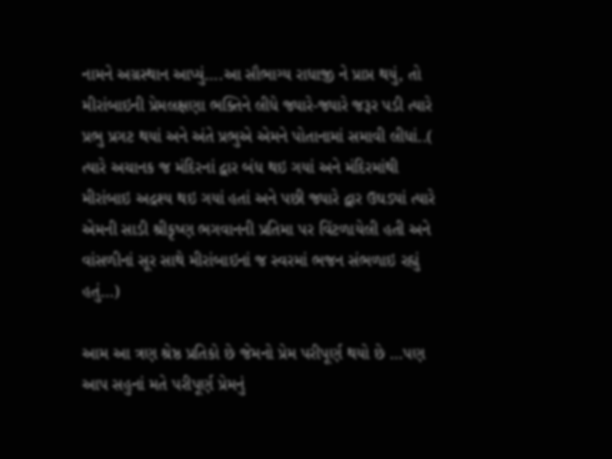નામને અગ્રસ્થાન આપ્યું….આ સૌભાગ્ય રાધાજી ને પ્રાપ્ત થયું, તો મીરાંબાઇની પ્રેમલક્ષણા ભક્તિને લીધે જ્યારે-જ્યારે જરૂર પડી ત્યારે પ્રભુ પ્રગટ થયાં અને અંતે પ્રભુએ એમને પોતાનામાં સમાવી લીધાં..( ત્યારે અચાનક જ મંદિરનાં દ્વાર બંધ થઇ ગયાં અને મંદિરમાંથી મીરાંબાઇ અદ્રશ્ય થઇ ગયાં હતાં અને પછી જ્યારે દ્વાર ઉઘડ્યાં ત્યારે એમની સાડી શ્રીકૃષ્ણ ભગવાનની પ્રતિમા પર વિંટળાયેલી હતી અને વાંસળીનાં સૂર સાથે મીરાંબાઇનાં જ સ્વરમાં ભજન સંભળાઇ રહ્યું હતું…)

આમ આ ત્રણ શ્રેષ્ઠ પ્રતિકો છે જેમનો પ્રેમ પરીપૂર્ણ થયો છે …પણ આપ સહુનાં મતે પરીપૂર્ણ પ્રેમનું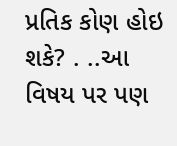પ્રતિક કોણ હોઇ શકે? . ..આ વિષય પર પણ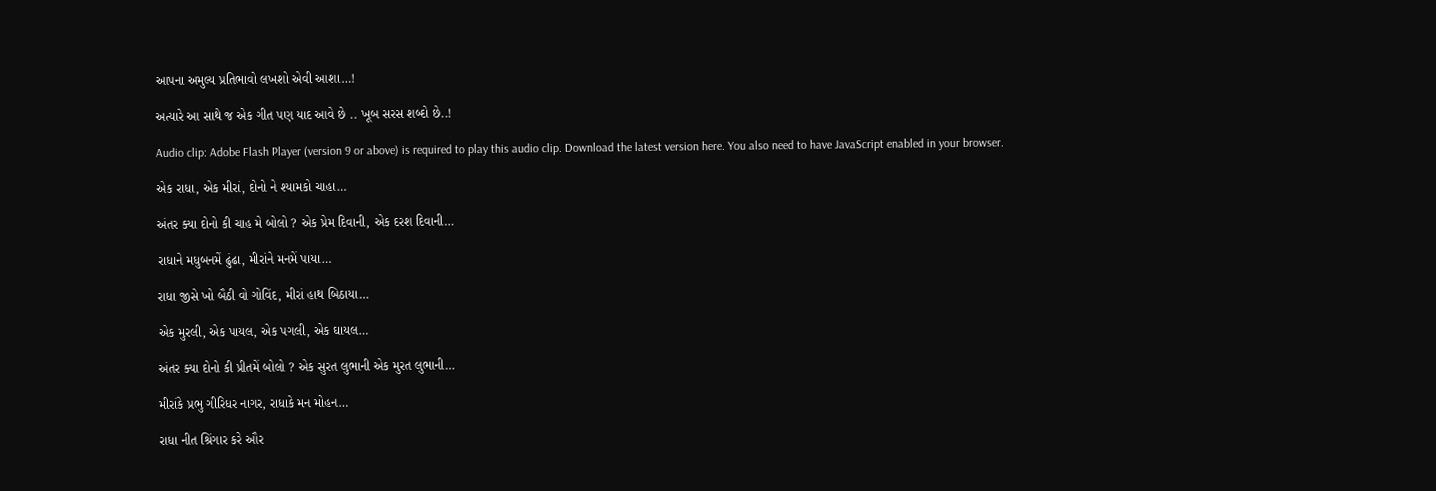આપના અમુલ્ય પ્રતિભાવો લખશો એવી આશા…!

અત્યારે આ સાથે જ એક ગીત પણ યાદ આવે છે .. ખૂબ સરસ શબ્દો છે..!

Audio clip: Adobe Flash Player (version 9 or above) is required to play this audio clip. Download the latest version here. You also need to have JavaScript enabled in your browser.

એક રાધા, એક મીરાં, દોનો ને શ્યામકો ચાહા…

અંતર ક્યા દોનો કી ચાહ મે બોલો ? એક પ્રેમ દિવાની, એક દરશ દિવાની…

રાધાને મધુબનમેં ઢુંઢા, મીરાંને મનમેં પાયા…

રાધા જીસે ખો બૈઠી વો ગોવિંદ, મીરાં હાથ બિઠાયા…

એક મુરલી, એક પાયલ, એક પગલી, એક ઘાયલ…

અંતર ક્યા દોનો કી પ્રીતમેં બોલો ? એક સુરત લુભાની એક મુરત લુભાની…

મીરાંકે પ્રભુ ગીરિધર નાગર, રાધાકે મન મોહન…

રાધા નીત શ્રિંગાર કરે ઔર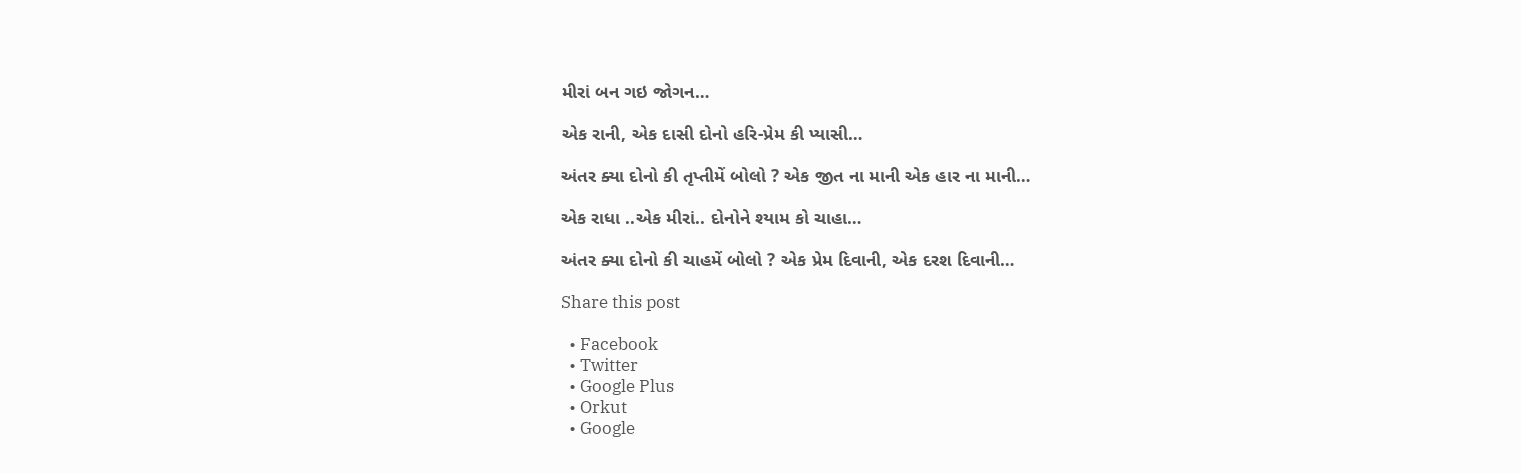મીરાં બન ગઇ જોગન…

એક રાની, એક દાસી દોનો હરિ-પ્રેમ કી પ્યાસી…

અંતર ક્યા દોનો કી તૃપ્તીમેં બોલો ? એક જીત ના માની એક હાર ના માની…

એક રાધા ..એક મીરાં.. દોનોને શ્યામ કો ચાહા…

અંતર ક્યા દોનો કી ચાહમેં બોલો ? એક પ્રેમ દિવાની, એક દરશ દિવાની…

Share this post

  • Facebook
  • Twitter
  • Google Plus
  • Orkut
  • Google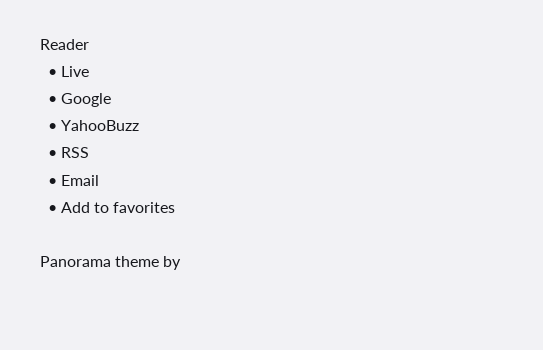Reader
  • Live
  • Google
  • YahooBuzz
  • RSS
  • Email
  • Add to favorites

Panorama theme by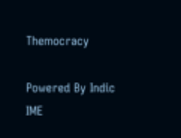Themocracy

Powered By Indic IME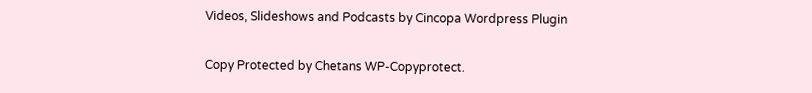Videos, Slideshows and Podcasts by Cincopa Wordpress Plugin

Copy Protected by Chetans WP-Copyprotect.